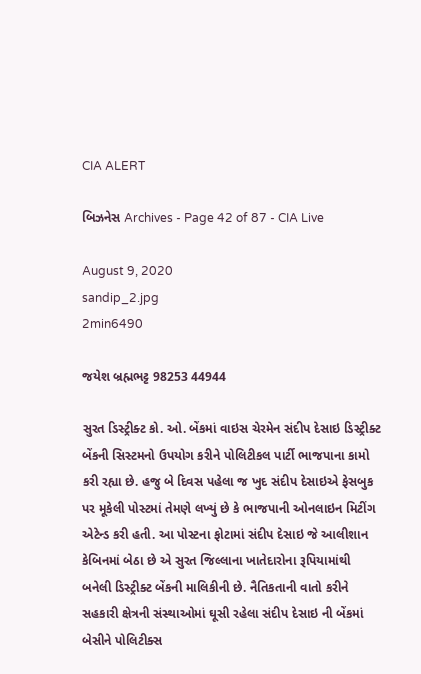CIA ALERT

બિઝનેસ Archives - Page 42 of 87 - CIA Live

August 9, 2020
sandip_2.jpg
2min6490

જયેશ બ્રહ્મભટ્ટ 98253 44944

સુરત ડિસ્ટ્રીક્ટ કો. ઓ. બેંકમાં વાઇસ ચેરમેન સંદીપ દેસાઇ ડિસ્ટ્રીક્ટ બેંકની સિસ્ટમનો ઉપયોગ કરીને પોલિટીકલ પાર્ટી ભાજપાના કામો કરી રહ્યા છે. હજુ બે દિવસ પહેલા જ ખુદ સંદીપ દેસાઇએ ફેસબુક પર મૂકેલી પોસ્ટમાં તેમણે લખ્યું છે કે ભાજપાની ઓનલાઇન મિટીંગ એટેન્ડ કરી હતી. આ પોસ્ટના ફોટામાં સંદીપ દેસાઇ જે આલીશાન કેબિનમાં બેઠા છે એ સુરત જિલ્લાના ખાતેદારોના રૂપિયામાંથી બનેલી ડિસ્ટ્રીક્ટ બેંકની માલિકીની છે. નૈતિકતાની વાતો કરીને સહકારી ક્ષેત્રની સંસ્થાઓમાં ઘૂસી રહેલા સંદીપ દેસાઇ ની બેંકમાં બેસીને પોલિટીક્સ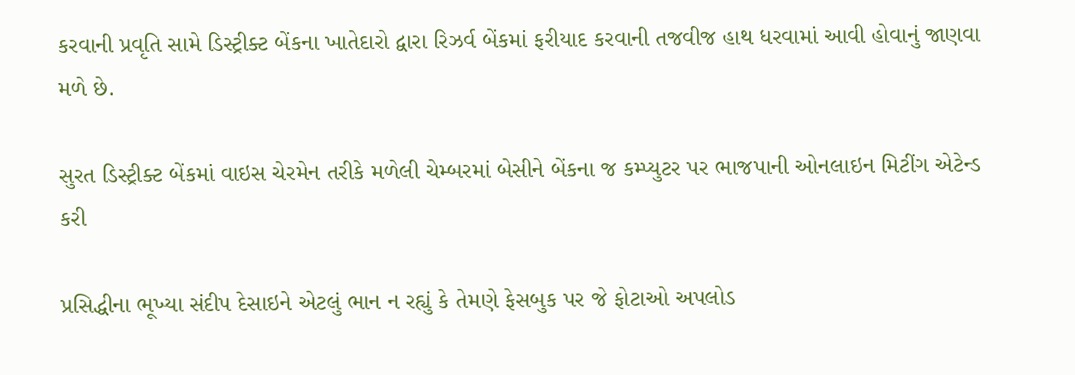કરવાની પ્રવૃતિ સામે ડિસ્ટ્રીક્ટ બેંકના ખાતેદારો દ્વારા રિઝર્વ બેંકમાં ફરીયાદ કરવાની તજવીજ હાથ ધરવામાં આવી હોવાનું જાણવા મળે છે.

સુરત ડિસ્ટ્રીક્ટ બેંકમાં વાઇસ ચેરમેન તરીકે મળેલી ચેમ્બરમાં બેસીને બેંકના જ કમ્પ્યુટર પર ભાજપાની ઓનલાઇન મિટીંગ એટેન્ડ કરી

પ્રસિદ્ધીના ભૂખ્યા સંદીપ દેસાઇને એટલું ભાન ન રહ્યું કે તેમણે ફેસબુક પર જે ફોટાઓ અપલોડ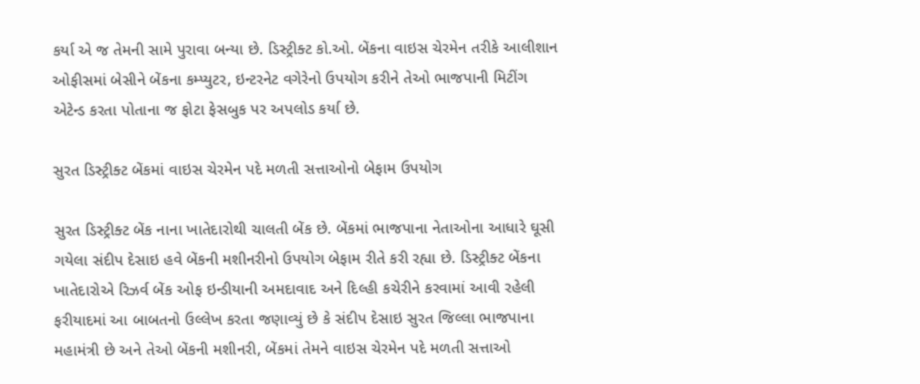કર્યા એ જ તેમની સામે પુરાવા બન્યા છે. ડિસ્ટ્રીક્ટ કો.ઓ. બેંકના વાઇસ ચેરમેન તરીકે આલીશાન ઓફીસમાં બેસીને બેંકના કમ્પ્યુટર, ઇન્ટરનેટ વગેરેનો ઉપયોગ કરીને તેઓ ભાજપાની મિટીંગ એટેન્ડ કરતા પોતાના જ ફોટા ફેસબુક પર અપલોડ કર્યા છે.

સુરત ડિસ્ટ્રીક્ટ બેંકમાં વાઇસ ચેરમેન પદે મળતી સત્તાઓનો બેફામ ઉપયોગ

સુરત ડિસ્ટ્રીક્ટ બેંક નાના ખાતેદારોથી ચાલતી બેંક છે. બેંકમાં ભાજપાના નેતાઓના આધારે ઘૂસી ગયેલા સંદીપ દેસાઇ હવે બેંકની મશીનરીનો ઉપયોગ બેફામ રીતે કરી રહ્યા છે. ડિસ્ટ્રીક્ટ બેંકના ખાતેદારોએ રિઝર્વ બેંક ઓફ ઇન્ડીયાની અમદાવાદ અને દિલ્હી કચેરીને કરવામાં આવી રહેલી ફરીયાદમાં આ બાબતનો ઉલ્લેખ કરતા જણાવ્યું છે કે સંદીપ દેસાઇ સુરત જિલ્લા ભાજપાના મહામંત્રી છે અને તેઓ બેંકની મશીનરી, બેંકમાં તેમને વાઇસ ચેરમેન પદે મળતી સત્તાઓ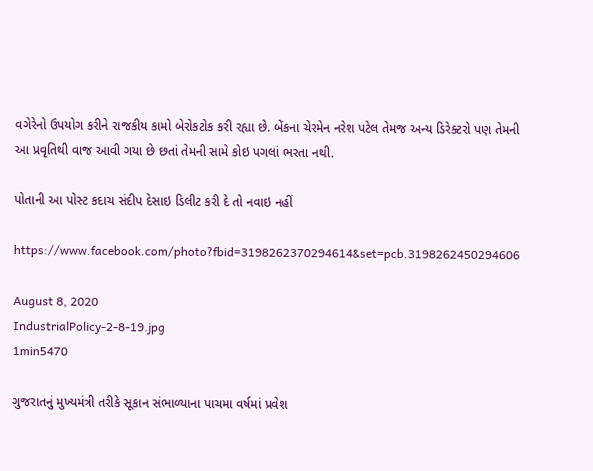વગેરેનો ઉપયોગ કરીને રાજકીય કામો બેરોકટોક કરી રહ્યા છે. બેંકના ચેરમેન નરેશ પટેલ તેમજ અન્ય ડિરેક્ટરો પણ તેમની આ પ્રવૃતિથી વાજ આવી ગયા છે છતાં તેમની સામે કોઇ પગલાં ભરતા નથી.

પોતાની આ પોસ્ટ કદાચ સંદીપ દેસાઇ ડિલીટ કરી દે તો નવાઇ નહીં

https://www.facebook.com/photo?fbid=3198262370294614&set=pcb.3198262450294606

August 8, 2020
IndustrialPolicy-2-8-19.jpg
1min5470

ગુજરાતનું મુખ્યમંત્રી તરીકે સૂકાન સંભાળ્યાના પાચમા વર્ષમાં પ્રવેશ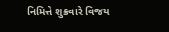નિમિત્તે શુક્રવારે વિજય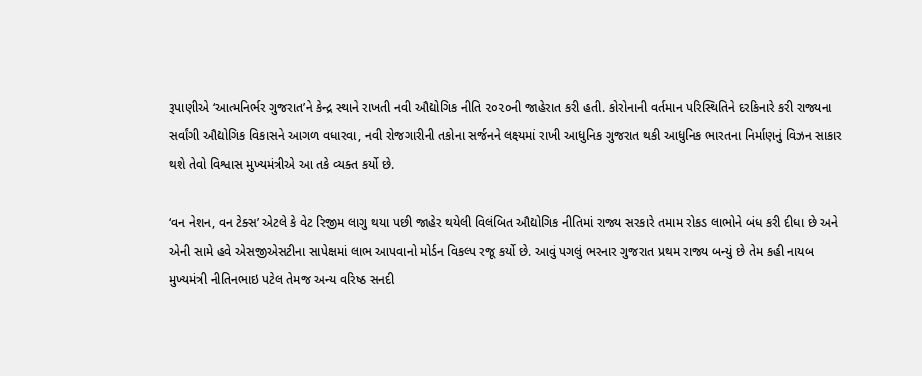રૂપાણીએ ‘આત્મનિર્ભર ગુજરાત’ને કેન્દ્ર સ્થાને રાખતી નવી ઔદ્યોગિક નીતિ ૨૦૨૦ની જાહેરાત કરી હતી. કોરોનાની વર્તમાન પરિસ્થિતિને દરકિનારે કરી રાજ્યના સર્વાંગી ઔદ્યોગિક વિકાસને આગળ વધારવા, નવી રોજગારીની તકોના સર્જનને લક્ષ્યમાં રાખી આધુનિક ગુજરાત થકી આધુનિક ભારતના નિર્માણનું વિઝન સાકાર થશે તેવો વિશ્વાસ મુખ્યમંત્રીએ આ તકે વ્યક્ત કર્યો છે.

‘વન નેશન, વન ટેક્સ’ એટલે કે વેટ રિજીમ લાગુ થયા પછી જાહેર થયેલી વિલંબિત ઔદ્યોગિક નીતિમાં રાજ્ય સરકારે તમામ રોકડ લાભોને બંધ કરી દીધા છે અને એની સામે હવે એસજીએસટીના સાપેક્ષમાં લાભ આપવાનો મોર્ડન વિકલ્પ રજૂ કર્યો છે. આવું પગલું ભરનાર ગુજરાત પ્રથમ રાજ્ય બન્યું છે તેમ કહી નાયબ મુખ્યમંત્રી નીતિનભાઇ પટેલ તેમજ અન્ય વરિષ્ઠ સનદી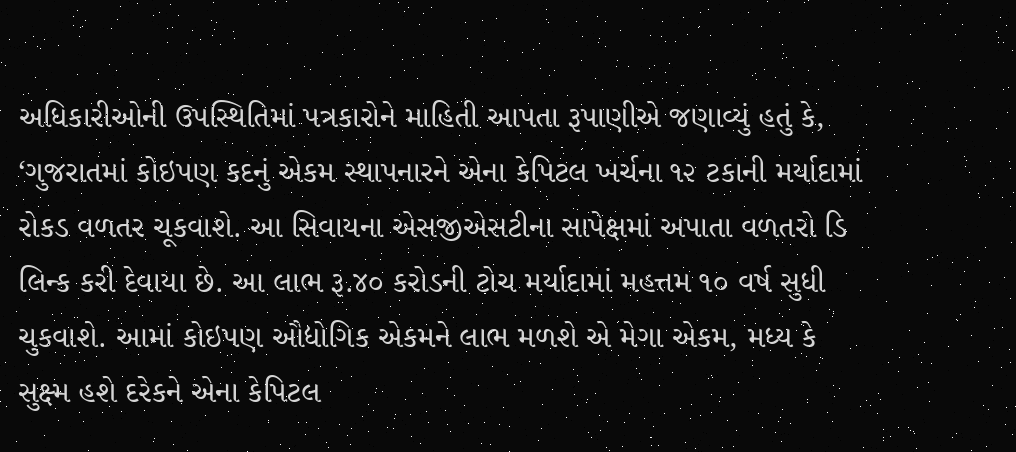અધિકારીઓની ઉપસ્થિતિમાં પત્રકારોને માહિતી આપતા રૂપાણીએ જણાવ્યું હતું કે, ‘ગુજરાતમાં કોઇપણ કદનું એકમ સ્થાપનારને એના કેપિટલ ખર્ચના ૧૨ ટકાની મર્યાદામાં રોકડ વળતર ચૂકવાશે. આ સિવાયના એસજીએસટીના સાપેક્ષમાં અપાતા વળતરો ડિ લિન્ક કરી દેવાયા છે. આ લાભ રૂ.૪૦ કરોડની ટોચ મર્યાદામાં મહત્તમ ૧૦ વર્ષ સુધી ચુકવાશે. આમાં કોઇપણ ઔદ્યોગિક એકમને લાભ મળશે એ મેગા એકમ, મધ્ય કે સુક્ષ્મ હશે દરેકને એના કેપિટલ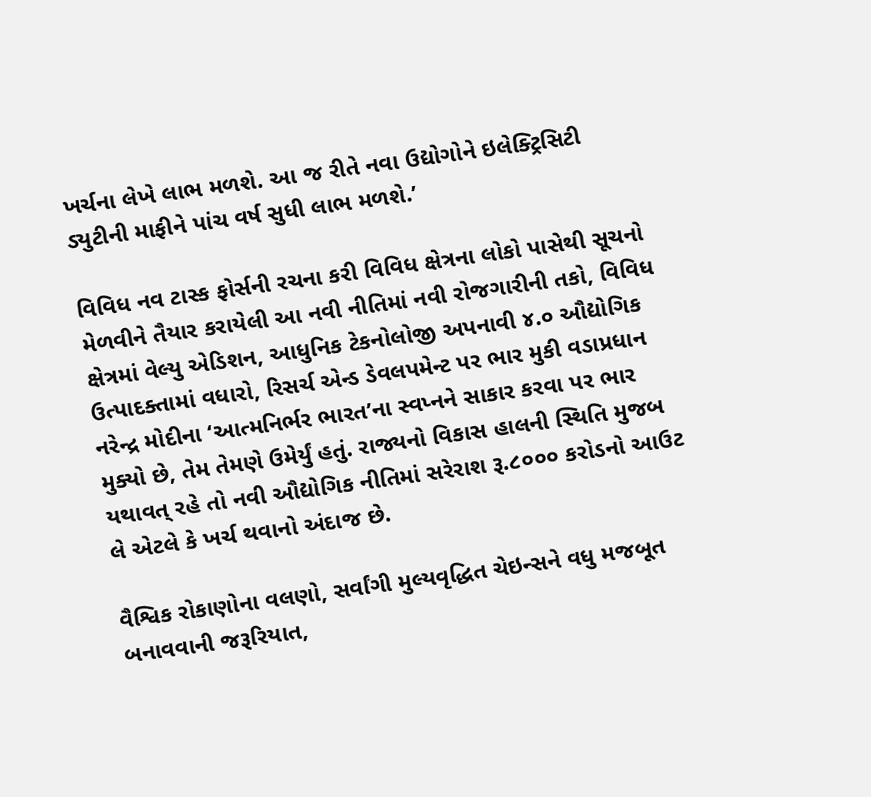ખર્ચના લેખે લાભ મળશે. આ જ રીતે નવા ઉદ્યોગોને ઇલેક્ટ્રિસિટી ડ્યુટીની માફીને પાંચ વર્ષ સુધી લાભ મળશે.’

વિવિધ નવ ટાસ્ક ફોર્સની રચના કરી વિવિધ ક્ષેત્રના લોકો પાસેથી સૂચનો મેળવીને તૈયાર કરાયેલી આ નવી નીતિમાં નવી રોજગારીની તકો, વિવિધ ક્ષેત્રમાં વેલ્યુ એડિશન, આધુનિક ટેકનોલોજી અપનાવી ૪.૦ ઔદ્યોગિક ઉત્પાદક્તામાં વધારો, રિસર્ચ એન્ડ ડેવલપમેન્ટ પર ભાર મુકી વડાપ્રધાન નરેન્દ્ર મોદીના ‘આત્મનિર્ભર ભારત’ના સ્વપ્નને સાકાર કરવા પર ભાર મુક્યો છે, તેમ તેમણે ઉમેર્યું હતું. રાજ્યનો વિકાસ હાલની સ્થિતિ મુજબ યથાવત્ રહે તો નવી ઔદ્યોગિક નીતિમાં સરેરાશ રૂ.૮૦૦૦ કરોડનો આઉટ લે એટલે કે ખર્ચ થવાનો અંદાજ છે.

વૈશ્વિક રોકાણોના વલણો, સર્વાંગી મુલ્યવૃદ્ધિત ચેઇન્સને વધુ મજબૂત બનાવવાની જરૂરિયાત,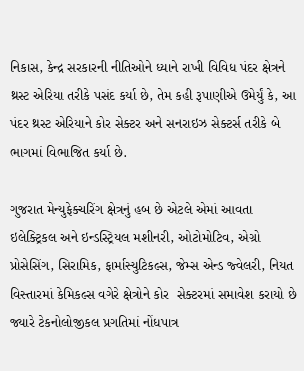નિકાસ, કેન્દ્ર સરકારની નીતિઓને ધ્યાને રાખી વિવિધ પંદર ક્ષેત્રને થ્રસ્ટ એરિયા તરીકે પસંદ કર્યા છે, તેમ કહી રૂપાણીએ ઉમેર્યું કે, આ પંદર થ્રસ્ટ એરિયાને કોર સેક્ટર અને સનરાઇઝ સેક્ટર્સ તરીકે બે ભાગમાં વિભાજિત કર્યા છે.

ગુજરાત મેન્યુફેક્ચરિંગ ક્ષેત્રનું હબ છે એટલે એમાં આવતા ઇલેક્ટ્રિકલ અને ઇન્ડસ્ટ્રિયલ મશીનરી, ઓટોમોટિવ, એગ્રો પ્રોસેસિંગ, સિરામિક, ફાર્માસ્યુટિકલ્સ, જેમ્સ એન્ડ જ્વેલરી, નિયત વિસ્તારમાં કેમિકલ્સ વગેરે ક્ષેત્રોને કોર  સેક્ટરમાં સમાવેશ કરાયો છે જ્યારે ટેકનોલોજીકલ પ્રગતિમાં નોંધપાત્ર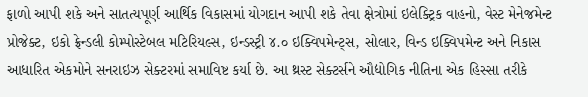ફાળો આપી શકે અને સાતત્યપૂર્ણ આર્થિક વિકાસમાં યોગદાન આપી શકે તેવા ક્ષેત્રોમાં ઇલેક્ટ્રિક વાહનો, વેસ્ટ મેનેજમેન્ટ પ્રોજેક્ટ, ઇકો ફ્રેન્ડલી કોમ્પોસ્ટેબલ મટિરિયલ્સ, ઇન્ડસ્ટ્રી ૪.૦ ઇક્વિપમેન્ટ્સ, સોલાર, વિન્ડ ઇક્વિપમેન્ટ અને નિકાસ આધારિત એકમોને સનરાઇઝ સેક્ટરમાં સમાવિષ્ટ કર્યા છે. આ થ્રસ્ટ સેક્ટર્સને ઔદ્યોગિક નીતિના એક હિસ્સા તરીકે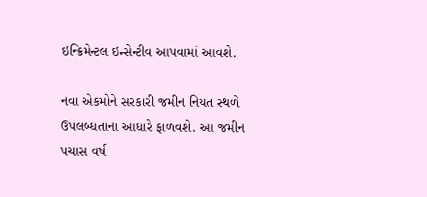ઇન્ક્રિમેન્ટલ ઇન્સેન્ટીવ આપવામાં આવશે.

નવા એકમોને સરકારી જમીન નિયત સ્થળે ઉપલબ્ધતાના આધારે ફાળવશે. આ જમીન પચાસ વર્ષ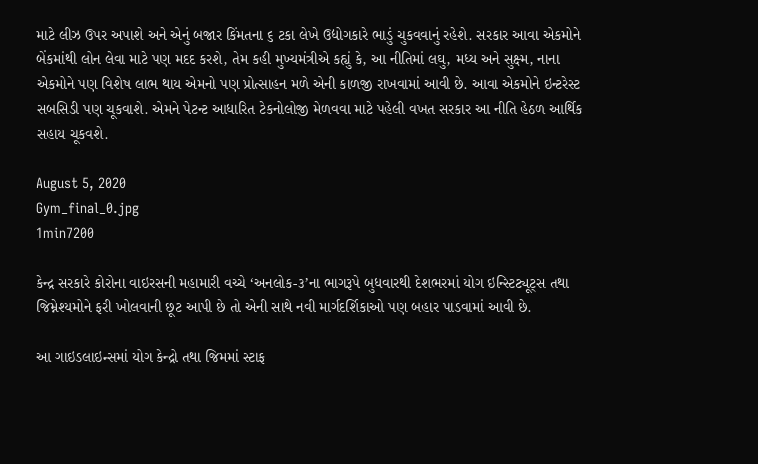માટે લીઝ ઉપર અપાશે અને એનું બજાર કિંમતના ૬ ટકા લેખે ઉદ્યોગકારે ભાડું ચુકવવાનું રહેશે. સરકાર આવા એકમોને બેંકમાંથી લોન લેવા માટે પણ મદદ કરશે, તેમ કહી મુખ્યમંત્રીએ કહ્યું કે, આ નીતિમાં લઘુ, મધ્ય અને સુક્ષ્મ, નાના એકમોને પણ વિશેષ લાભ થાય એમનો પણ પ્રોત્સાહન મળે એની કાળજી રાખવામાં આવી છે. આવા એકમોને ઇન્ટરેસ્ટ સબસિડી પણ ચૂકવાશે. એમને પેટન્ટ આધારિત ટેકનોલોજી મેળવવા માટે પહેલી વખત સરકાર આ નીતિ હેઠળ આર્થિક સહાય ચૂકવશે.

August 5, 2020
Gym_final_0.jpg
1min7200

કેન્દ્ર સરકારે કોરોના વાઇરસની મહામારી વચ્ચે ‘અનલોક-૩’ના ભાગરૂપે બુધવારથી દેશભરમાં યોગ ઇન્સ્ટિટ્યૂટ્સ તથા જિમ્નેશ્યમોને ફરી ખોલવાની છૂટ આપી છે તો એની સાથે નવી માર્ગદર્શિકાઓ પણ બહાર પાડવામાં આવી છે.

આ ગાઇડલાઇન્સમાં યોગ કેન્દ્રો તથા જિમમાં સ્ટાફ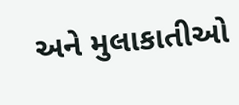અને મુલાકાતીઓ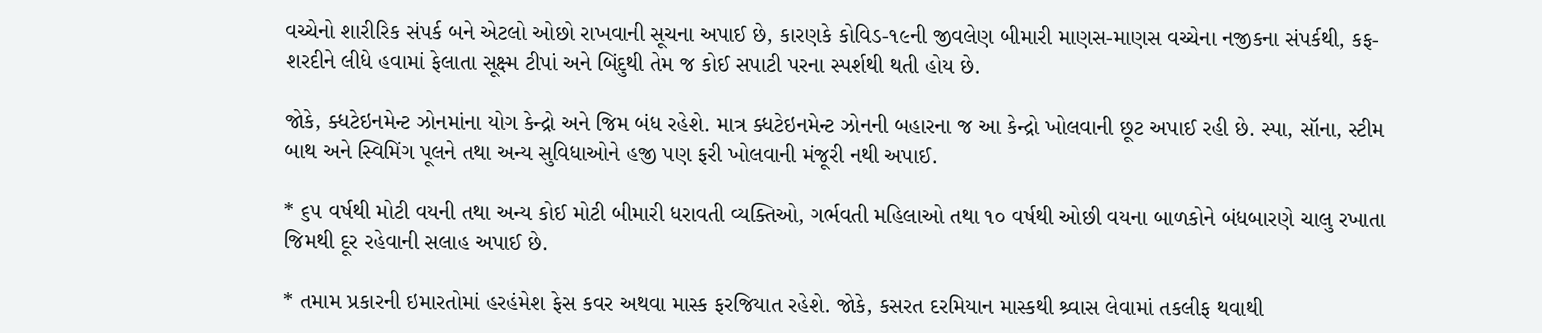વચ્ચેનો શારીરિક સંપર્ક બને એટલો ઓછો રાખવાની સૂચના અપાઈ છે, કારણકે કોવિડ-૧૯ની જીવલેણ બીમારી માણસ-માણસ વચ્ચેના નજીકના સંપર્કથી, કફ-શરદીને લીધે હવામાં ફેલાતા સૂક્ષ્મ ટીપાં અને બિંદુથી તેમ જ કોઈ સપાટી પરના સ્પર્શથી થતી હોય છે.

જોકે, ક્ધટેઇનમેન્ટ ઝોનમાંના યોગ કેન્દ્રો અને જિમ બંધ રહેશે. માત્ર ક્ધટેઇનમેન્ટ ઝોનની બહારના જ આ કેન્દ્રો ખોલવાની છૂટ અપાઈ રહી છે. સ્પા, સૉના, સ્ટીમ બાથ અને સ્વિમિંગ પૂલને તથા અન્ય સુવિધાઓને હજી પણ ફરી ખોલવાની મંજૂરી નથી અપાઈ.

* ૬૫ વર્ષથી મોટી વયની તથા અન્ય કોઈ મોટી બીમારી ધરાવતી વ્યક્તિઓ, ગર્ભવતી મહિલાઓ તથા ૧૦ વર્ષથી ઓછી વયના બાળકોને બંધબારણે ચાલુ રખાતા જિમથી દૂર રહેવાની સલાહ અપાઈ છે.

* તમામ પ્રકારની ઇમારતોમાં હરહંમેશ ફેસ કવર અથવા માસ્ક ફરજિયાત રહેશે. જોકે, કસરત દરમિયાન માસ્કથી શ્ર્વાસ લેવામાં તકલીફ થવાથી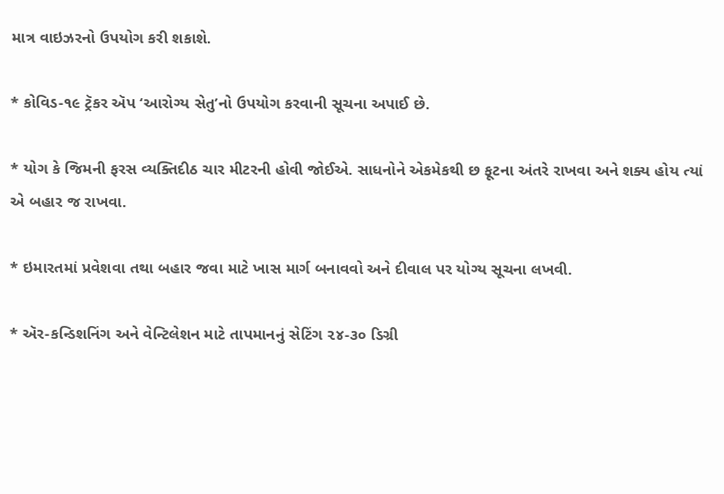માત્ર વાઇઝરનો ઉપયોગ કરી શકાશે.

* કોવિડ-૧૯ ટ્રૅકર ઍપ ‘આરોગ્ય સેતુ’નો ઉપયોગ કરવાની સૂચના અપાઈ છે.

* યોગ કે જિમની ફરસ વ્યક્તિદીઠ ચાર મીટરની હોવી જોઈએ. સાધનોને એકમેકથી છ ફૂટના અંતરે રાખવા અને શક્ય હોય ત્યાં એ બહાર જ રાખવા.

* ઇમારતમાં પ્રવેશવા તથા બહાર જવા માટે ખાસ માર્ગ બનાવવો અને દીવાલ પર યોગ્ય સૂચના લખવી.

* ઍર-કન્ડિશનિંગ અને વેન્ટિલેશન માટે તાપમાનનું સેટિંગ ૨૪-૩૦ ડિગ્રી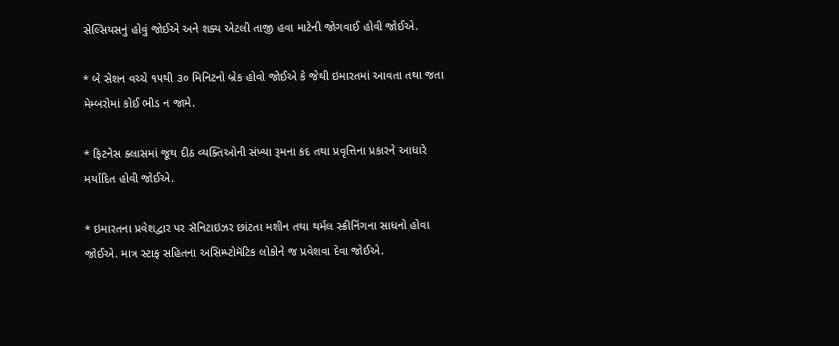સેલ્સિયસનું હોવું જોઈએ અને શક્ય એટલી તાજી હવા માટેની જોગવાઈ હોવી જોઈએ.

* બે સેશન વચ્ચે ૧૫થી ૩૦ મિનિટનો બ્રેક હોવો જોઈએ કે જેથી ઇમારતમાં આવતા તથા જતા મેમ્બરોમાં કોઈ ભીડ ન જામે.

* ફિટનેસ ક્લાસમાં જૂથ દીઠ વ્યક્તિઓની સંખ્યા રૂમના કદ તથા પ્રવૃત્તિના પ્રકારને આધારે મર્યાદિત હોવી જોઈએ.

* ઇમારતના પ્રવેશદ્વાર પર સૅનિટાઇઝર છાંટતા મશીન તથા થર્મલ સ્ક્રીનિંગના સાધનો હોવા જોઈએ. માત્ર સ્ટાફ સહિતના અસિમ્પ્ટોમૅટિક લોકોને જ પ્રવેશવા દેવા જોઈએ.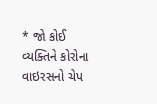* જો કોઈ વ્યક્તિને કોરોના વાઇરસનો ચેપ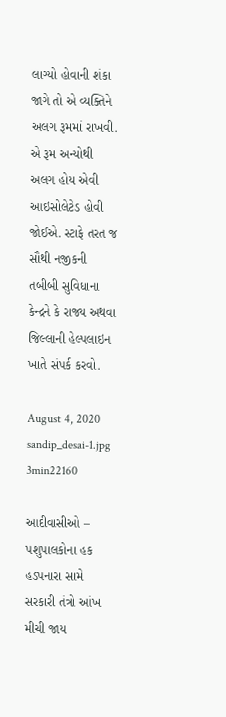લાગ્યો હોવાની શંકા જાગે તો એ વ્યક્તિને અલગ રૂમમાં રાખવી. એ રૂમ અન્યોથી અલગ હોય એવી આઇસોલેટેડ હોવી જોઈએ. સ્ટાફે તરત જ સૌથી નજીકની તબીબી સુવિધાના કેન્દ્રને કે રાજ્ય અથવા જિલ્લાની હેલ્પલાઇન ખાતે સંપર્ક કરવો.

August 4, 2020
sandip_desai-1.jpg
3min22160

આદીવાસીઓ – પશુપાલકોના હક હડપનારા સામે સરકારી તંત્રો આંખ મીચી જાય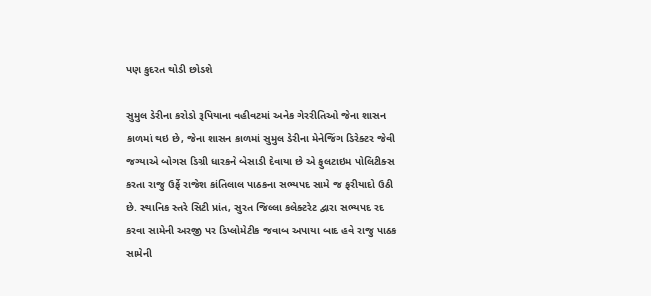પણ કુદરત થોડી છોડશે

સુમુલ ડેરીના કરોડો રૂપિયાના વહીવટમાં અનેક ગેરરીતિઓ જેના શાસન કાળમાં થઇ છે, જેના શાસન કાળમાં સુમુલ ડેરીના મેનેજિંગ ડિરેક્ટર જેવી જગ્યાએ બોગસ ડિગ્રી ધારકને બેસાડી દેવાયા છે એ ફુલટાઇમ પોલિટીક્સ કરતા રાજુ ઉર્ફે રાજેશ કાંતિલાલ પાઠકના સભ્યપદ સામે જ ફરીયાદો ઉઠી છે. સ્થાનિક સ્તરે સિટી પ્રાંત, સુરત જિલ્લા કલેક્ટરેટ દ્વારા સભ્યપદ રદ કરવા સામેની અરજી પર ડિપ્લોમેટીક જવાબ અપાયા બાદ હવે રાજુ પાઠક સામેની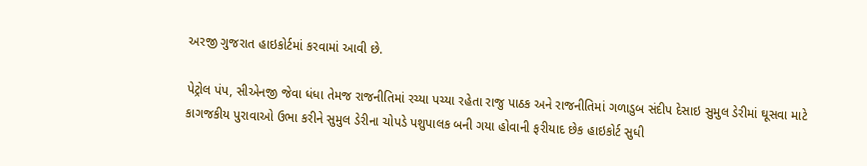અરજી ગુજરાત હાઇકોર્ટમાં કરવામાં આવી છે.

પેટ્રોલ પંપ, સીએનજી જેવા ધંધા તેમજ રાજનીતિમાં રચ્યા પચ્યા રહેતા રાજુ પાઠક અને રાજનીતિમાં ગળાડુબ સંદીપ દેસાઇ સુમુલ ડેરીમાં ઘૂસવા માટે કાગજકીય પુરાવાઓ ઉભા કરીને સુમુલ ડેરીના ચોપડે પશુપાલક બની ગયા હોવાની ફરીયાદ છેક હાઇકોર્ટ સુધી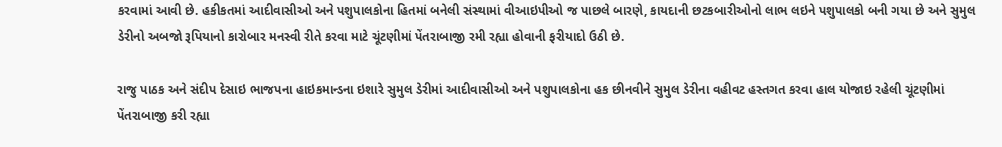કરવામાં આવી છે. હકીકતમાં આદીવાસીઓ અને પશુપાલકોના હિતમાં બનેલી સંસ્થામાં વીઆઇપીઓ જ પાછલે બારણે, કાયદાની છટકબારીઓનો લાભ લઇને પશુપાલકો બની ગયા છે અને સુમુલ ડેરીનો અબજો રૂપિયાનો કારોબાર મનસ્વી રીતે કરવા માટે ચૂંટણીમાં પેંતરાબાજી રમી રહ્યા હોવાની ફરીયાદો ઉઠી છે.

રાજુ પાઠક અને સંદીપ દેસાઇ ભાજપના હાઇકમાન્ડના ઇશારે સુમુલ ડેરીમાં આદીવાસીઓ અને પશુપાલકોના હક છીનવીને સુમુલ ડેરીના વહીવટ હસ્તગત કરવા હાલ યોજાઇ રહેલી ચૂંટણીમાં પેંતરાબાજી કરી રહ્યા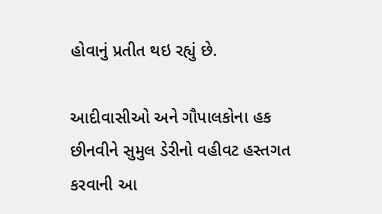હોવાનું પ્રતીત થઇ રહ્યું છે.

આદીવાસીઓ અને ગૌપાલકોના હક છીનવીને સુમુલ ડેરીનો વહીવટ હસ્તગત કરવાની આ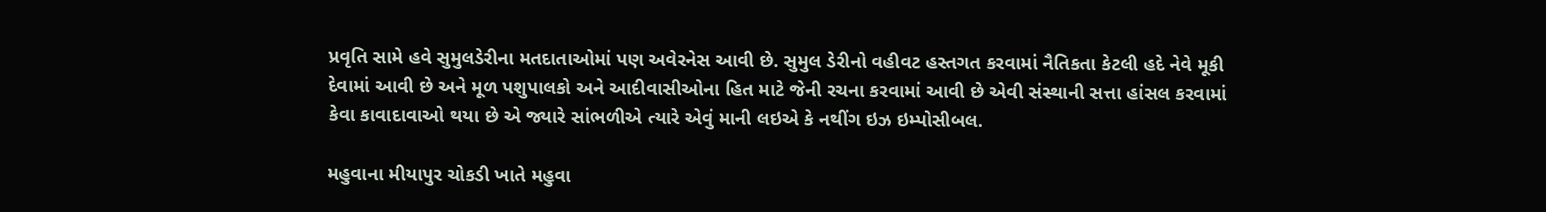પ્રવૃતિ સામે હવે સુમુલડેરીના મતદાતાઓમાં પણ અવેરનેસ આવી છે. સુમુલ ડેરીનો વહીવટ હસ્તગત કરવામાં નૈતિકતા કેટલી હદે નેવે મૂકી દેવામાં આવી છે અને મૂળ પશુપાલકો અને આદીવાસીઓના હિત માટે જેની રચના કરવામાં આવી છે એવી સંસ્થાની સત્તા હાંસલ કરવામાં કેવા કાવાદાવાઓ થયા છે એ જ્યારે સાંભળીએ ત્યારે એવું માની લઇએ કે નથીંગ ઇઝ ઇમ્પોસીબલ.

મહુવાના મીયાપુર ચોકડી ખાતે મહુવા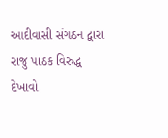આદીવાસી સંગઠન દ્વારા રાજુ પાઠક વિરુદ્ધ દેખાવો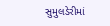સુમુલડેરીમાં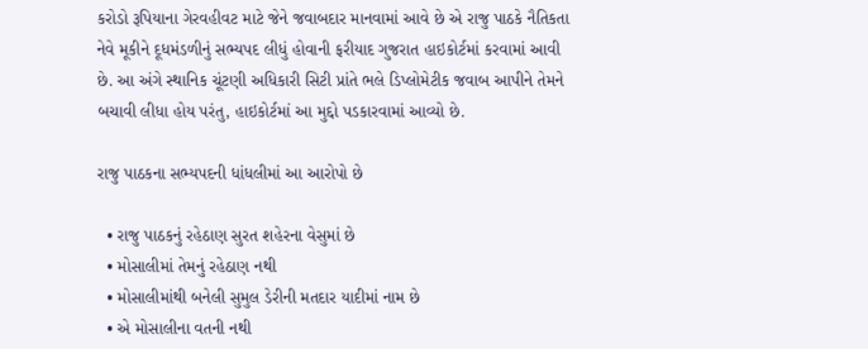કરોડો રૂપિયાના ગેરવહીવટ માટે જેને જવાબદાર માનવામાં આવે છે એ રાજુ પાઠકે નૈતિકતા નેવે મૂકીને દૂધમંડળીનું સભ્યપદ લીધું હોવાની ફરીયાદ ગુજરાત હાઇકોર્ટમાં કરવામાં આવી છે. આ અંગે સ્થાનિક ચૂંટણી અધિકારી સિટી પ્રાંતે ભલે ડિપ્લોમેટીક જવાબ આપીને તેમને બચાવી લીધા હોય પરંતુ, હાઇકોર્ટમાં આ મુદ્દો પડકારવામાં આવ્યો છે.

રાજુ પાઠકના સભ્યપદની ધાંધલીમાં આ આરોપો છે

  • રાજુ પાઠકનું રહેઠાણ સુરત શહેરના વેસુમાં છે
  • મોસાલીમાં તેમનું રહેઠાણ નથી
  • મોસાલીમાંથી બનેલી સુમુલ ડેરીની મતદાર યાદીમાં નામ છે
  • એ મોસાલીના વતની નથી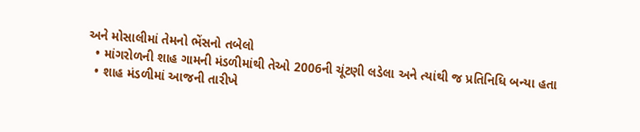અને મોસાલીમાં તેમનો ભેંસનો તબેલો
  • માંગરોળની શાહ ગામની મંડળીમાંથી તેઓ 2006ની ચૂંટણી લડેલા અને ત્યાંથી જ પ્રતિનિધિ બન્યા હતા
  • શાહ મંડળીમાં આજની તારીખે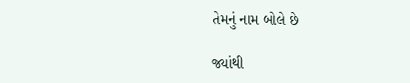તેમનું નામ બોલે છે

જ્યાંથી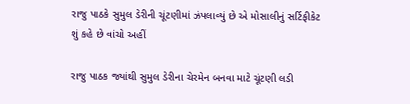રાજુ પાઠકે સુમુલ ડેરીની ચૂંટણીમાં ઝંપલાવ્યું છે એ મોસાલીનું સર્ટિફીકેટ શું કહે છે વાંચો અહીં

રાજુ પાઠક જ્યાંથી સુમુલ ડેરીના ચેરમેન બનવા માટે ચૂંટણી લડી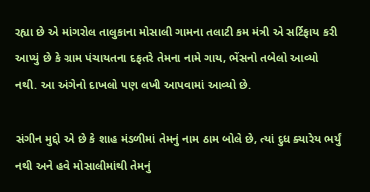રહ્યા છે એ માંગરોલ તાલુકાના મોસાલી ગામના તલાટી કમ મંત્રી એ સર્ટિફાય કરી આપ્યું છે કે ગ્રામ પંચાયતના દફતરે તેમના નામે ગાય, ભેંસનો તબેલો આવ્યો નથી. આ અંગેનો દાખલો પણ લખી આપવામાં આવ્યો છે.

સંગીન મુદ્દો એ છે કે શાહ મંડળીમાં તેમનું નામ ઠામ બોલે છે, ત્યાં દુધ ક્યારેય ભર્યું નથી અને હવે મોસાલીમાંથી તેમનું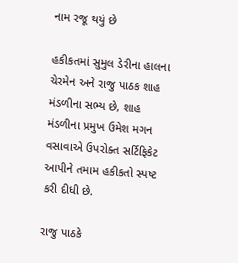નામ રજૂ થયું છે

હકીકતમાં સુમુલ ડેરીના હાલના ચેરમેન અને રાજુ પાઠક શાહ મંડળીના સભ્ય છે, શાહ મંડળીના પ્રમુખ ઉમેશ મગન વસાવાએ ઉપરોક્ત સર્ટિફિકેટ આપીને તમામ હકીકતો સ્પષ્ટ કરી દીધી છે.

રાજુ પાઠકે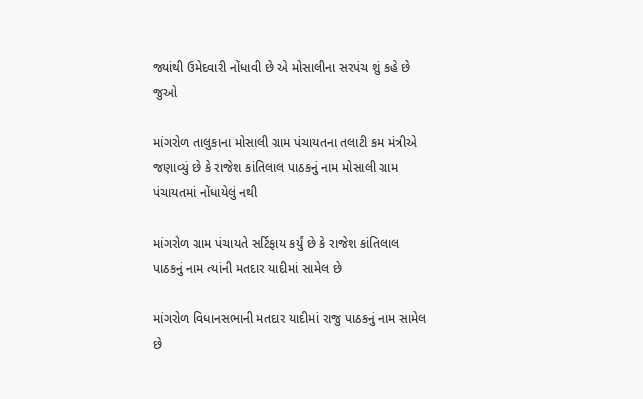જ્યાંથી ઉમેદવારી નોંધાવી છે એ મોસાલીના સરપંચ શું કહે છે જુઓ

માંગરોળ તાલુકાના મોસાલી ગ્રામ પંચાયતના તલાટી કમ મંત્રીએ જણાવ્યું છે કે રાજેશ કાંતિલાલ પાઠકનું નામ મોસાલી ગ્રામ પંચાયતમાં નોંધાયેલું નથી

માંગરોળ ગ્રામ પંચાયતે સર્ટિફાય કર્યું છે કે રાજેશ કાંતિલાલ પાઠકનું નામ ત્યાંની મતદાર યાદીમાં સામેલ છે

માંગરોળ વિધાનસભાની મતદાર યાદીમાં રાજુ પાઠકનું નામ સામેલ છે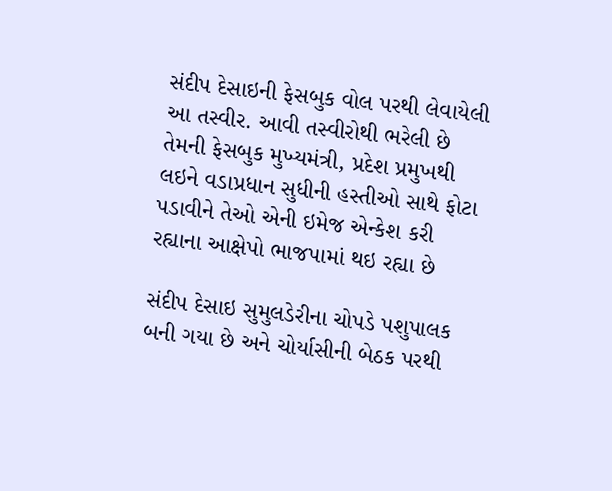સંદીપ દેસાઇની ફેસબુક વોલ પરથી લેવાયેલી આ તસ્વીર. આવી તસ્વીરોથી ભરેલી છે તેમની ફેસબુક મુખ્યમંત્રી, પ્રદેશ પ્રમુખથી લઇને વડાપ્રધાન સુધીની હસ્તીઓ સાથે ફોટા પડાવીને તેઓ એની ઇમેજ એન્કેશ કરી રહ્યાના આક્ષેપો ભાજપામાં થઇ રહ્યા છે

સંદીપ દેસાઇ સુમુલડેરીના ચોપડે પશુપાલક બની ગયા છે અને ચોર્યાસીની બેઠક પરથી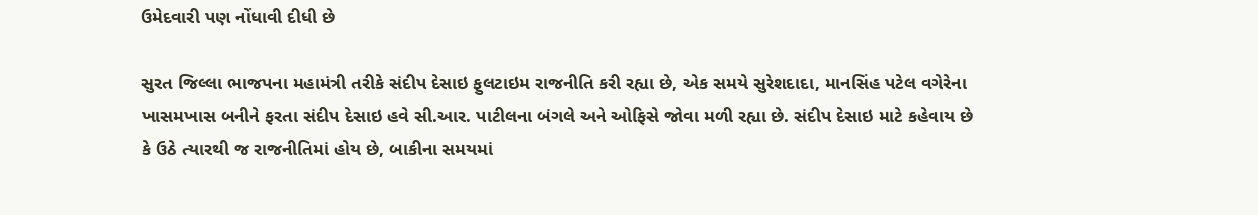ઉમેદવારી પણ નોંધાવી દીધી છે

સુરત જિલ્લા ભાજપના મહામંત્રી તરીકે સંદીપ દેસાઇ ફુલટાઇમ રાજનીતિ કરી રહ્યા છે, એક સમયે સુરેશદાદા, માનસિંહ પટેલ વગેરેના ખાસમખાસ બનીને ફરતા સંદીપ દેસાઇ હવે સી.આર. પાટીલના બંગલે અને ઓફિસે જોવા મળી રહ્યા છે. સંદીપ દેસાઇ માટે કહેવાય છે કે ઉઠે ત્યારથી જ રાજનીતિમાં હોય છે, બાકીના સમયમાં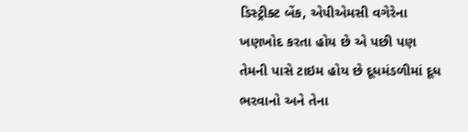ડિસ્ટ્રીક્ટ બેંક, એપીએમસી વગેરેના ખણખોદ કરતા હોય છે એ પછી પણ તેમની પાસે ટાઇમ હોય છે દૂધમંડળીમાં દૂધ ભરવાનો અને તેના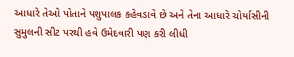આધારે તેઓ પોતાને પશુપાલક કહેવડાવે છે અને તેના આધારે ચોર્યાસીની સુમુલની સીટ પરથી હવે ઉમેદવારી પણ કરી લીધી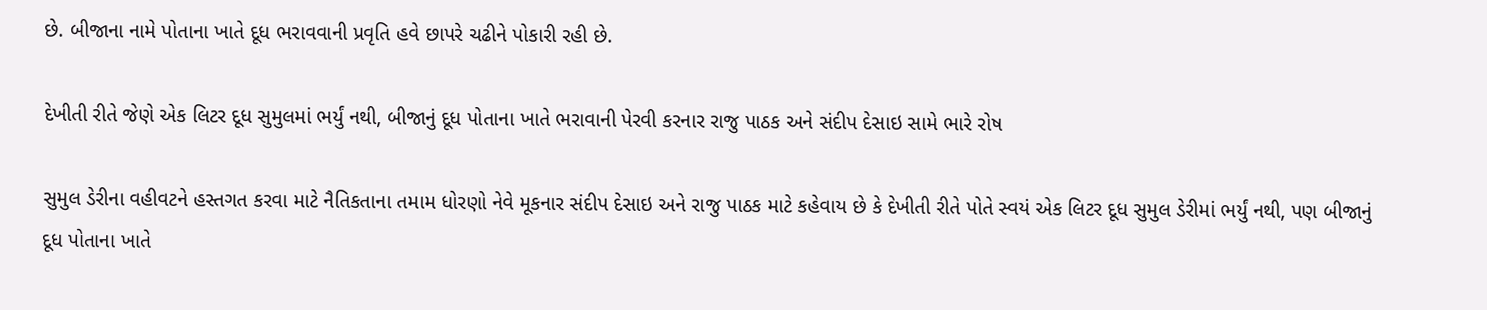છે. બીજાના નામે પોતાના ખાતે દૂધ ભરાવવાની પ્રવૃતિ હવે છાપરે ચઢીને પોકારી રહી છે.

દેખીતી રીતે જેણે એક લિટર દૂધ સુમુલમાં ભર્યું નથી, બીજાનું દૂધ પોતાના ખાતે ભરાવાની પેરવી કરનાર રાજુ પાઠક અને સંદીપ દેસાઇ સામે ભારે રોષ

સુમુલ ડેરીના વહીવટને હસ્તગત કરવા માટે નૈતિકતાના તમામ ધોરણો નેવે મૂકનાર સંદીપ દેસાઇ અને રાજુ પાઠક માટે કહેવાય છે કે દેખીતી રીતે પોતે સ્વયં એક લિટર દૂધ સુમુલ ડેરીમાં ભર્યું નથી, પણ બીજાનું દૂધ પોતાના ખાતે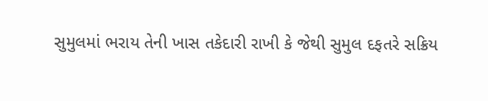સુમુલમાં ભરાય તેની ખાસ તકેદારી રાખી કે જેથી સુમુલ દફતરે સક્રિય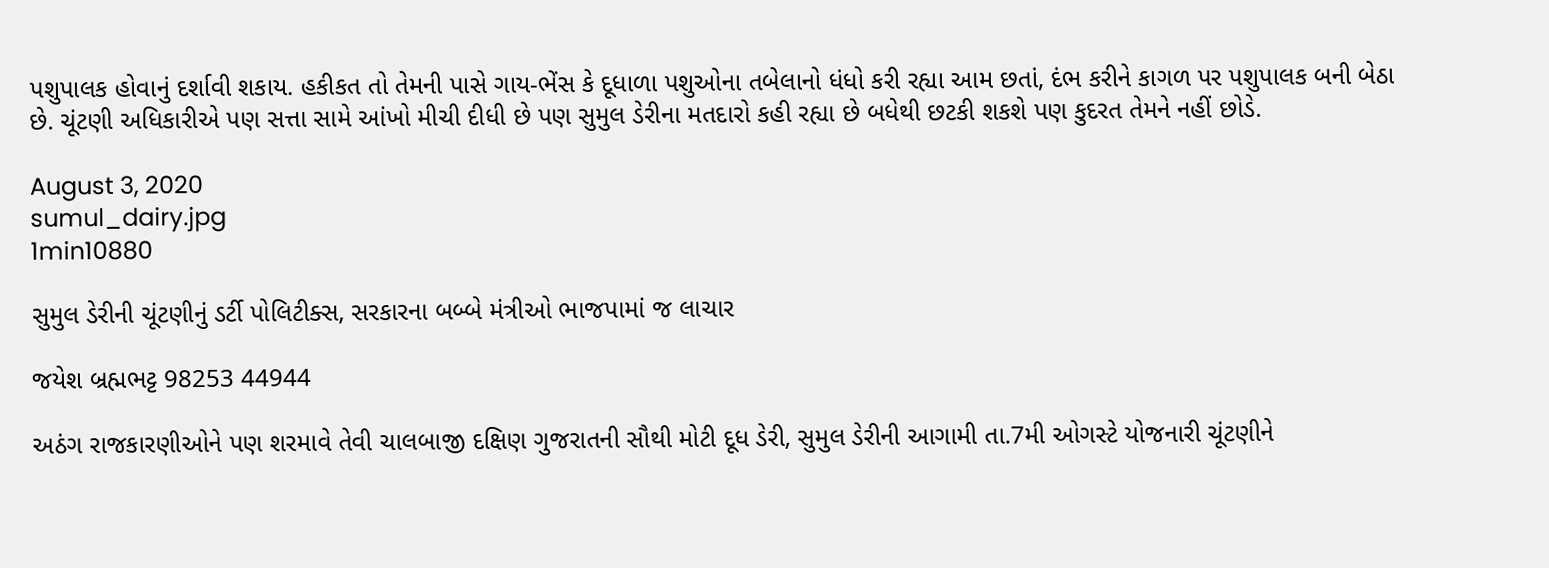પશુપાલક હોવાનું દર્શાવી શકાય. હકીકત તો તેમની પાસે ગાય-ભેંસ કે દૂધાળા પશુઓના તબેલાનો ધંધો કરી રહ્યા આમ છતાં, દંભ કરીને કાગળ પર પશુપાલક બની બેઠા છે. ચૂંટણી અધિકારીએ પણ સત્તા સામે આંખો મીચી દીધી છે પણ સુમુલ ડેરીના મતદારો કહી રહ્યા છે બધેથી છટકી શકશે પણ કુદરત તેમને નહીં છોડે.

August 3, 2020
sumul_dairy.jpg
1min10880

સુમુલ ડેરીની ચૂંટણીનું ડર્ટી પોલિટીક્સ, સરકારના બબ્બે મંત્રીઓ ભાજપામાં જ લાચાર

જયેશ બ્રહ્મભટ્ટ 98253 44944

અઠંગ રાજકારણીઓને પણ શરમાવે તેવી ચાલબાજી દક્ષિણ ગુજરાતની સૌથી મોટી દૂધ ડેરી, સુમુલ ડેરીની આગામી તા.7મી ઓગસ્ટે યોજનારી ચૂંટણીને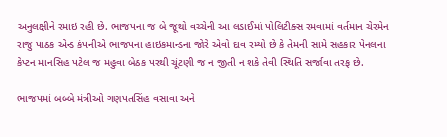અનુલક્ષીને રમાઇ રહી છે. ભાજપના જ બે જૂથો વચ્ચેની આ લડાઈમાં પોલિટીક્સ રમવામાં વર્તમાન ચેરમેન રાજુ પાઠક એન્ડ કંપનીએ ભાજપના હાઇકમાન્ડના જોરે એવો દાવ રમ્યો છે કે તેમની સામે સહકાર પેનલના કેપ્ટન માનસિહ પટેલ જ મહુવા બેઠક પરથી ચૂંટણી જ ન જીતી ન શકે તેવી સ્થિતિ સર્જાવા તરફ છે.

ભાજપમાં બબ્બે મંત્રીઓ ગણપતસિંહ વસાવા અને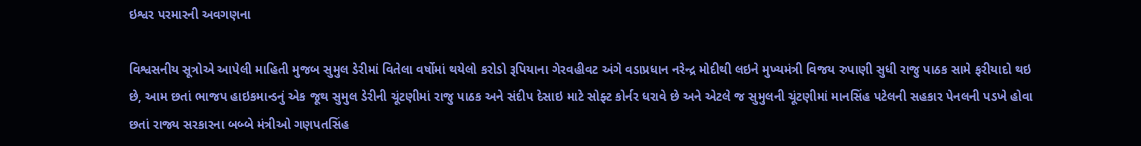ઇશ્વર પરમારની અવગણના

વિશ્વસનીય સૂત્રોએ આપેલી માહિતી મુજબ સુમુલ ડેરીમાં વિતેલા વર્ષોમાં થયેલો કરોડો રૂપિયાના ગેરવહીવટ અંગે વડાપ્રધાન નરેન્દ્ર મોદીથી લઇને મુખ્યમંત્રી વિજય રુપાણી સુધી રાજુ પાઠક સામે ફરીયાદો થઇ છે, આમ છતાં ભાજપ હાઇકમાન્ડનું એક જૂથ સુમુલ ડેરીની ચૂંટણીમાં રાજુ પાઠક અને સંદીપ દેસાઇ માટે સોફ્ટ કોર્નર ધરાવે છે અને એટલે જ સુમુલની ચૂંટણીમાં માનસિંહ પટેલની સહકાર પેનલની પડખે હોવા છતાં રાજ્ય સરકારના બબ્બે મંત્રીઓ ગણપતસિંહ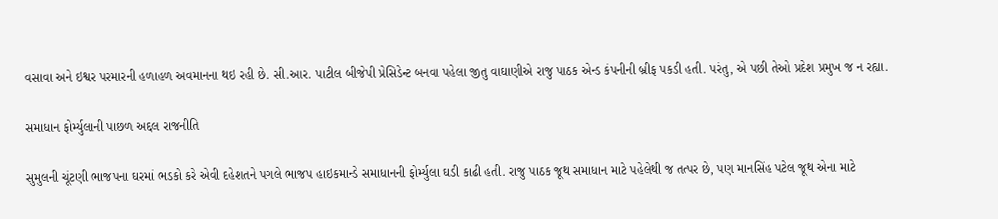વસાવા અને ઇશ્વર પરમારની હળાહળ અવમાનના થઇ રહી છે. સી.આર. પાટીલ બીજેપી પ્રેસિડેન્ટ બનવા પહેલા જીતુ વાઘાણીએ રાજુ પાઠક એન્ડ કંપનીની બ્રીફ પકડી હતી. પરંતુ, એ પછી તેઓ પ્રદેશ પ્રમુખ જ ન રહ્યા.

સમાધાન ફોર્મ્યુલાની પાછળ અદ્દલ રાજનીતિ

સુમુલની ચૂંટણી ભાજપના ઘરમાં ભડકો કરે એવી દહેશતને પગલે ભાજપ હાઇકમાન્ડે સમાધાનની ફોર્મ્યુલા ઘડી કાઢી હતી. રાજુ પાઠક જૂથ સમાધાન માટે પહેલેથી જ તત્પર છે, પણ માનસિંહ પટેલ જૂથ એના માટે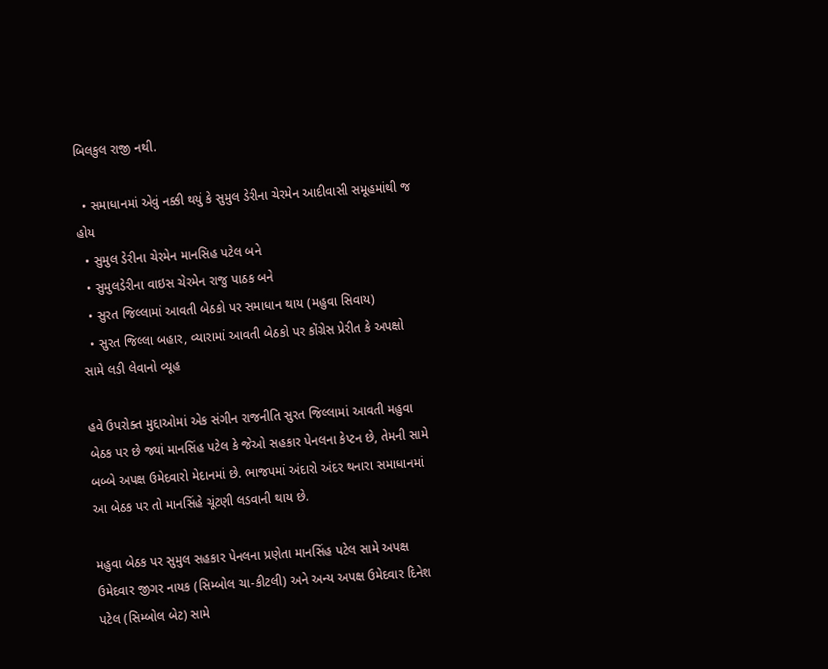બિલકુલ રાજી નથી.

  • સમાધાનમાં એવું નક્કી થયું કે સુમુલ ડેરીના ચેરમેન આદીવાસી સમૂહમાંથી જ હોય
  • સુમુલ ડેરીના ચેરમેન માનસિહ પટેલ બને
  • સુમુલડેરીના વાઇસ ચેરમેન રાજુ પાઠક બને
  • સુરત જિલ્લામાં આવતી બેઠકો પર સમાધાન થાય (મહુવા સિવાય)
  • સુરત જિલ્લા બહાર, વ્યારામાં આવતી બેઠકો પર કોંગ્રેસ પ્રેરીત કે અપક્ષો સામે લડી લેવાનો વ્યૂહ

હવે ઉપરોક્ત મુદ્દાઓમાં એક સંગીન રાજનીતિ સુરત જિલ્લામાં આવતી મહુવા બેઠક પર છે જ્યાં માનસિંહ પટેલ કે જેઓ સહકાર પેનલના કેપ્ટન છે, તેમની સામે બબ્બે અપક્ષ ઉમેદવારો મેદાનમાં છે. ભાજપમાં અંદારો અંદર થનારા સમાધાનમાં આ બેઠક પર તો માનસિંહે ચૂંટણી લડવાની થાય છે.

મહુવા બેઠક પર સુમુલ સહકાર પેનલના પ્રણેતા માનસિંહ પટેલ સામે અપક્ષ ઉમેદવાર જીગર નાયક (સિમ્બોલ ચા-કીટલી) અને અન્ય અપક્ષ ઉમેદવાર દિનેશ પટેલ (સિમ્બોલ બેટ) સામે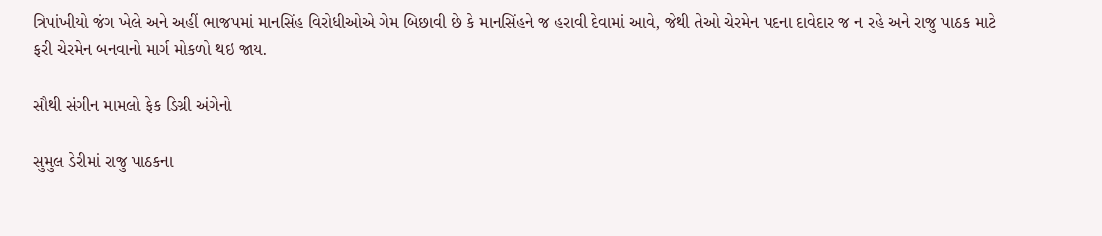ત્રિપાંખીયો જંગ ખેલે અને અહીં ભાજપમાં માનસિંહ વિરોધીઓએ ગેમ બિછાવી છે કે માનસિંહને જ હરાવી દેવામાં આવે, જેથી તેઓ ચેરમેન પદના દાવેદાર જ ન રહે અને રાજુ પાઠક માટે ફરી ચેરમેન બનવાનો માર્ગ મોકળો થઇ જાય.

સૌથી સંગીન મામલો ફેક ડિગ્રી અંગેનો

સુમુલ ડેરીમાં રાજુ પાઠકના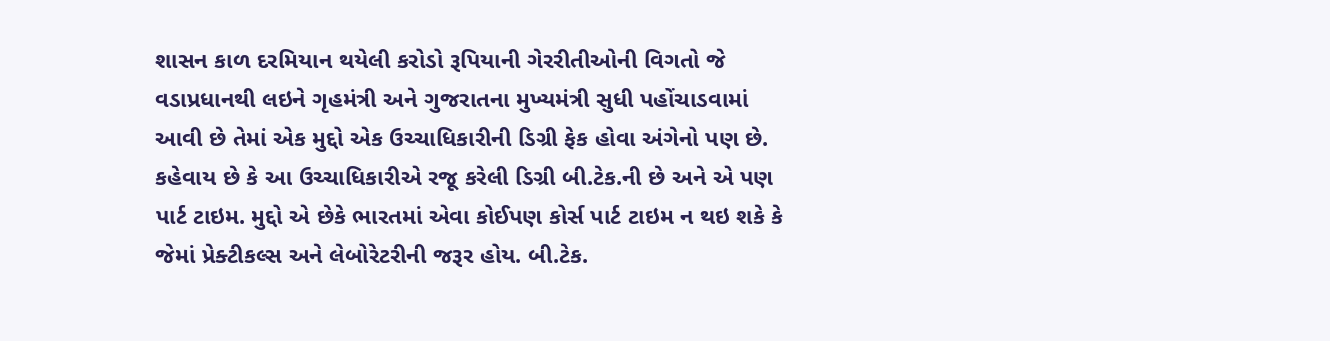શાસન કાળ દરમિયાન થયેલી કરોડો રૂપિયાની ગેરરીતીઓની વિગતો જે વડાપ્રધાનથી લઇને ગૃહમંત્રી અને ગુજરાતના મુખ્યમંત્રી સુધી પહોંચાડવામાં આવી છે તેમાં એક મુદ્દો એક ઉચ્ચાધિકારીની ડિગ્રી ફેક હોવા અંગેનો પણ છે. કહેવાય છે કે આ ઉચ્ચાધિકારીએ રજૂ કરેલી ડિગ્રી બી.ટેક.ની છે અને એ પણ પાર્ટ ટાઇમ. મુદ્દો એ છેકે ભારતમાં એવા કોઈપણ કોર્સ પાર્ટ ટાઇમ ન થઇ શકે કે જેમાં પ્રેક્ટીકલ્સ અને લેબોરેટરીની જરૂર હોય. બી.ટેક.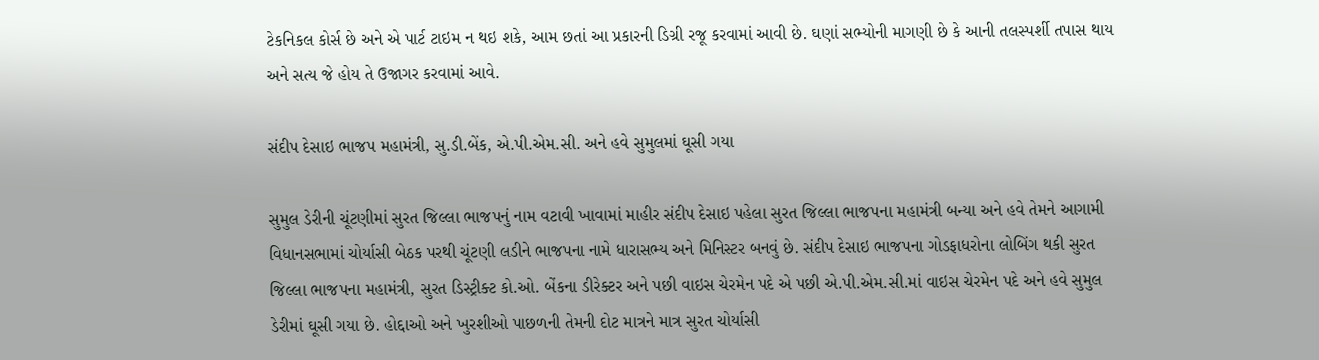ટેકનિકલ કોર્સ છે અને એ પાર્ટ ટાઇમ ન થઇ શકે, આમ છતાં આ પ્રકારની ડિગ્રી રજૂ કરવામાં આવી છે. ઘણાં સભ્યોની માગણી છે કે આની તલસ્પર્શી તપાસ થાય અને સત્ય જે હોય તે ઉજાગર કરવામાં આવે.

સંદીપ દેસાઇ ભાજપ મહામંત્રી, સુ.ડી.બેંક, એ.પી.એમ.સી. અને હવે સુમુલમાં ઘૂસી ગયા

સુમુલ ડેરીની ચૂંટણીમાં સુરત જિલ્લા ભાજપનું નામ વટાવી ખાવામાં માહીર સંદીપ દેસાઇ પહેલા સુરત જિલ્લા ભાજપના મહામંત્રી બન્યા અને હવે તેમને આગામી વિધાનસભામાં ચોર્યાસી બેઠક પરથી ચૂંટણી લડીને ભાજપના નામે ધારાસભ્ય અને મિનિસ્ટર બનવું છે. સંદીપ દેસાઇ ભાજપના ગોડફાધરોના લોબિંગ થકી સુરત જિલ્લા ભાજપના મહામંત્રી, સુરત ડિસ્ટ્રીક્ટ કો.ઓ. બેંકના ડીરેક્ટર અને પછી વાઇસ ચેરમેન પદે એ પછી એ.પી.એમ.સી.માં વાઇસ ચેરમેન પદે અને હવે સુમુલ ડેરીમાં ઘૂસી ગયા છે. હોદ્દાઓ અને ખુરશીઓ પાછળની તેમની દોટ માત્રને માત્ર સુરત ચોર્યાસી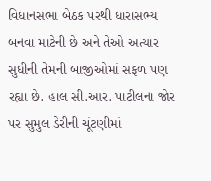વિધાનસભા બેઠક પરથી ધારાસભ્ય બનવા માટેની છે અને તેઓ અત્યાર સુધીની તેમની બાજીઓમાં સફળ પણ રહ્યા છે. હાલ સી.આર. પાટીલના જોર પર સુમુલ ડેરીની ચૂંટણીમાં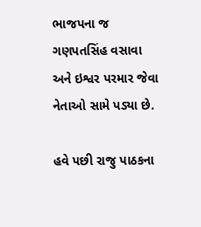ભાજપના જ ગણપતસિંહ વસાવા અને ઇશ્વર પરમાર જેવા નેતાઓ સામે પડ્યા છે.

હવે પછી રાજુ પાઠકના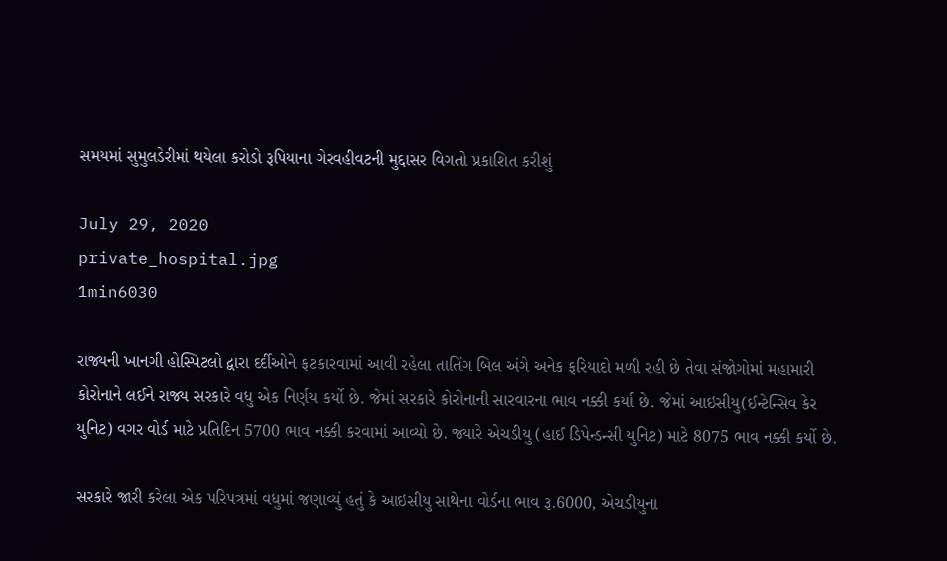સમયમાં સુમુલડેરીમાં થયેલા કરોડો રૂપિયાના ગેરવહીવટની મુદ્દાસર વિગતો પ્રકાશિત કરીશું

July 29, 2020
private_hospital.jpg
1min6030

રાજ્યની ખાનગી હોસ્પિટલો દ્વારા દર્દીઓને ફટકારવામાં આવી રહેલા તાતિંગ બિલ અંગે અનેક ફરિયાદો મળી રહી છે તેવા સંજોગોમાં મહામારી કોરોનાને લઈને રાજ્ય સરકારે વધુ એક નિર્ણય કર્યો છે. જેમાં સરકારે કોરોનાની સારવારના ભાવ નક્કી કર્યા છે. જેમાં આઇસીયુ(ઈન્ટેન્સિવ કેર યુનિટ) વગર વોર્ડ માટે પ્રતિદિન 5700 ભાવ નક્કી કરવામાં આવ્યો છે. જ્યારે એચડીયુ (હાઈ ડિપેન્ડન્સી યુનિટ) માટે 8075 ભાવ નક્કી કર્યો છે.

સરકારે જારી કરેલા એક પરિપત્રમાં વધુમાં જણાવ્યું હતું કે આઇસીયુ સાથેના વોર્ડના ભાવ રૂ.6000, એચડીયુના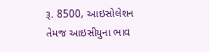રૂ. 8500, આઇસોલેશન તેમજ આઇસીયુના ભાવ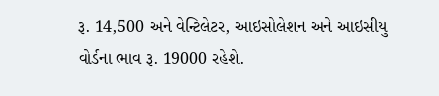રૂ. 14,500 અને વેન્ટિલેટર, આઇસોલેશન અને આઇસીયુ વોર્ડના ભાવ રૂ. 19000 રહેશે.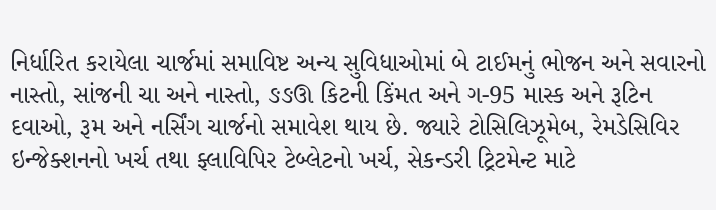નિર્ધારિત કરાયેલા ચાર્જમાં સમાવિષ્ટ અન્ય સુવિધાઓમાં બે ટાઈમનું ભોજન અને સવારનો નાસ્તો, સાંજની ચા અને નાસ્તો, ઙઙઊ કિટની કિંમત અને ગ-95 માસ્ક અને રૂટિન દવાઓ, રૂમ અને નર્સિંગ ચાર્જનો સમાવેશ થાય છે. જ્યારે ટોસિલિઝૂમેબ, રેમડેસિવિર ઇન્જેક્શનનો ખર્ચ તથા ફ્લાવિપિર ટેબ્લેટનો ખર્ચ, સેકન્ડરી ટ્રિટમેન્ટ માટે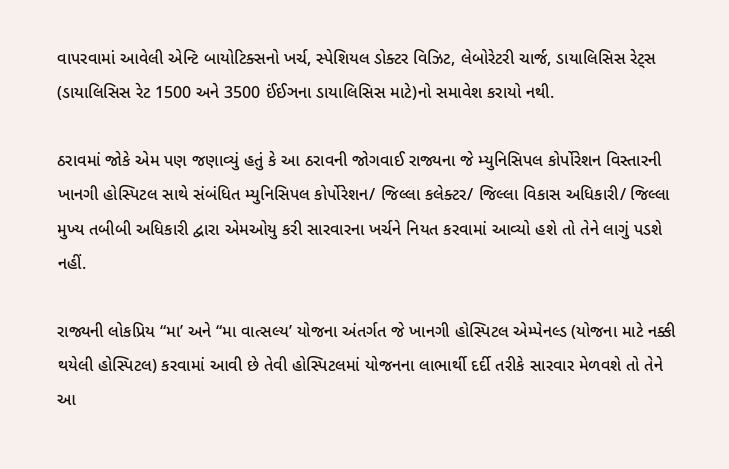વાપરવામાં આવેલી એન્ટિ બાયોટિક્સનો ખર્ચ, સ્પેશિયલ ડોક્ટર વિઝિટ, લેબોરેટરી ચાર્જ, ડાયાલિસિસ રેટ્સ (ડાયાલિસિસ રેટ 1500 અને 3500 ઈંઈઞના ડાયાલિસિસ માટે)નો સમાવેશ કરાયો નથી.

ઠરાવમાં જોકે એમ પણ જણાવ્યું હતું કે આ ઠરાવની જોગવાઈ રાજ્યના જે મ્યુનિસિપલ કોર્પોરેશન વિસ્તારની ખાનગી હોસ્પિટલ સાથે સંબંધિત મ્યુનિસિપલ કોર્પોરેશન/ જિલ્લા કલેક્ટર/ જિલ્લા વિકાસ અધિકારી/ જિલ્લા મુખ્ય તબીબી અધિકારી દ્વારા એમઓયુ કરી સારવારના ખર્ચને નિયત કરવામાં આવ્યો હશે તો તેને લાગું પડશે નહીં.

રાજ્યની લોકપ્રિય “મા’ અને “મા વાત્સલ્ય’ યોજના અંતર્ગત જે ખાનગી હોસ્પિટલ એમ્પેનલ્ડ (યોજના માટે નક્કી થયેલી હોસ્પિટલ) કરવામાં આવી છે તેવી હોસ્પિટલમાં યોજનના લાભાર્થી દર્દી તરીકે સારવાર મેળવશે તો તેને આ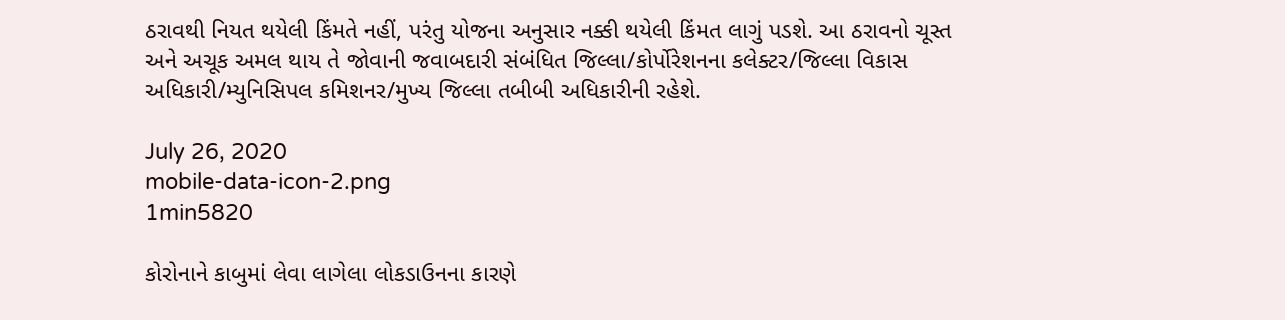ઠરાવથી નિયત થયેલી કિંમતે નહીં, પરંતુ યોજના અનુસાર નક્કી થયેલી કિંમત લાગું પડશે. આ ઠરાવનો ચૂસ્ત અને અચૂક અમલ થાય તે જોવાની જવાબદારી સંબંધિત જિલ્લા/કોર્પોરેશનના કલેક્ટર/જિલ્લા વિકાસ અધિકારી/મ્યુનિસિપલ કમિશનર/મુખ્ય જિલ્લા તબીબી અધિકારીની રહેશે.

July 26, 2020
mobile-data-icon-2.png
1min5820

કોરોનાને કાબુમાં લેવા લાગેલા લોકડાઉનના કારણે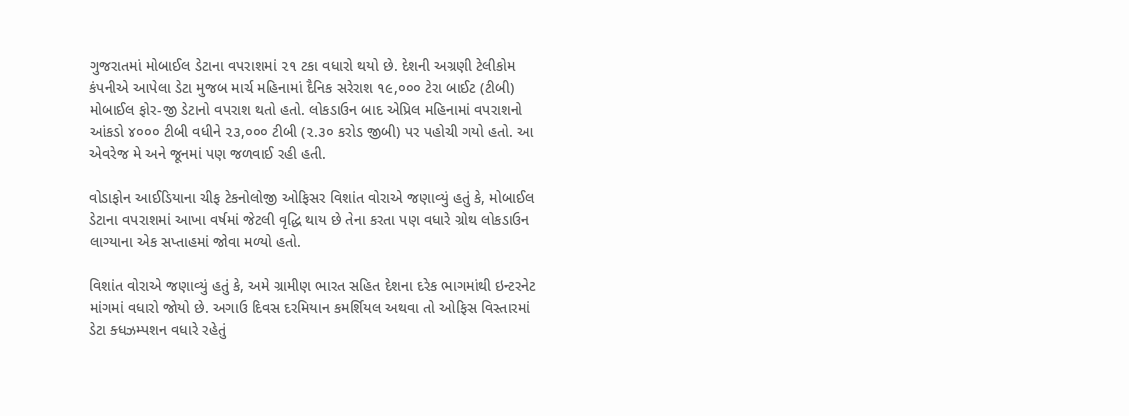ગુજરાતમાં મોબાઈલ ડેટાના વપરાશમાં ૨૧ ટકા વધારો થયો છે. દેશની અગ્રણી ટેલીકોમ કંપનીએ આપેલા ડેટા મુજબ માર્ચ મહિનામાં દૈનિક સરેરાશ ૧૯,૦૦૦ ટેરા બાઈટ (ટીબી) મોબાઈલ ફોર-જી ડેટાનો વપરાશ થતો હતો. લોકડાઉન બાદ એપ્રિલ મહિનામાં વપરાશનો આંકડો ૪૦૦૦ ટીબી વધીને ૨૩,૦૦૦ ટીબી (૨.૩૦ કરોડ જીબી) પર પહોચી ગયો હતો. આ એવરેજ મે અને જૂનમાં પણ જળવાઈ રહી હતી.

વોડાફોન આઈડિયાના ચીફ ટેકનોલોજી ઓફિસર વિશાંત વોરાએ જણાવ્યું હતું કે, મોબાઈલ ડેટાના વપરાશમાં આખા વર્ષમાં જેટલી વૃદ્ધિ થાય છે તેના કરતા પણ વધારે ગ્રોથ લોકડાઉન લાગ્યાના એક સપ્તાહમાં જોવા મળ્યો હતો.

વિશાંત વોરાએ જણાવ્યું હતું કે, અમે ગ્રામીણ ભારત સહિત દેશના દરેક ભાગમાંથી ઇન્ટરનેટ માંગમાં વધારો જોયો છે. અગાઉ દિવસ દરમિયાન કમર્શિયલ અથવા તો ઓફિસ વિસ્તારમાં ડેટા ક્ધઝમ્પશન વધારે રહેતું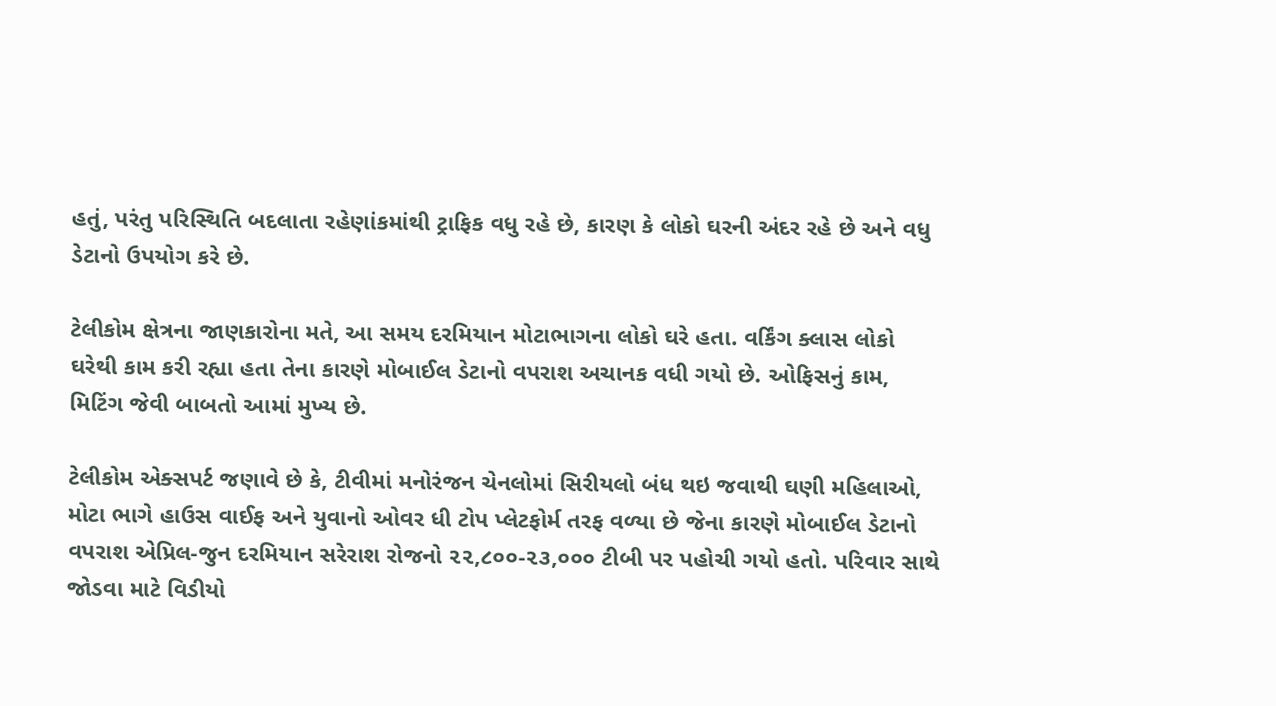હતું, પરંતુ પરિસ્થિતિ બદલાતા રહેણાંકમાંથી ટ્રાફિક વધુ રહે છે, કારણ કે લોકો ઘરની અંદર રહે છે અને વધુ ડેટાનો ઉપયોગ કરે છે.

ટેલીકોમ ક્ષેત્રના જાણકારોના મતે, આ સમય દરમિયાન મોટાભાગના લોકો ઘરે હતા. વર્કિંગ ક્લાસ લોકો ઘરેથી કામ કરી રહ્યા હતા તેના કારણે મોબાઈલ ડેટાનો વપરાશ અચાનક વધી ગયો છે. ઓફિસનું કામ, મિટિંગ જેવી બાબતો આમાં મુખ્ય છે.

ટેલીકોમ એક્સપર્ટ જણાવે છે કે, ટીવીમાં મનોરંજન ચેનલોમાં સિરીયલો બંધ થઇ જવાથી ઘણી મહિલાઓ, મોટા ભાગે હાઉસ વાઈફ અને યુવાનો ઓવર ધી ટોપ પ્લેટફોર્મ તરફ વળ્યા છે જેના કારણે મોબાઈલ ડેટાનો વપરાશ એપ્રિલ-જુન દરમિયાન સરેરાશ રોજનો ૨૨,૮૦૦-૨૩,૦૦૦ ટીબી પર પહોચી ગયો હતો. પરિવાર સાથે જોડવા માટે વિડીયો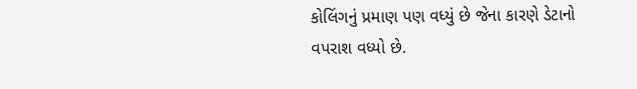કોલિંગનું પ્રમાણ પણ વધ્યું છે જેના કારણે ડેટાનો વપરાશ વધ્યો છે.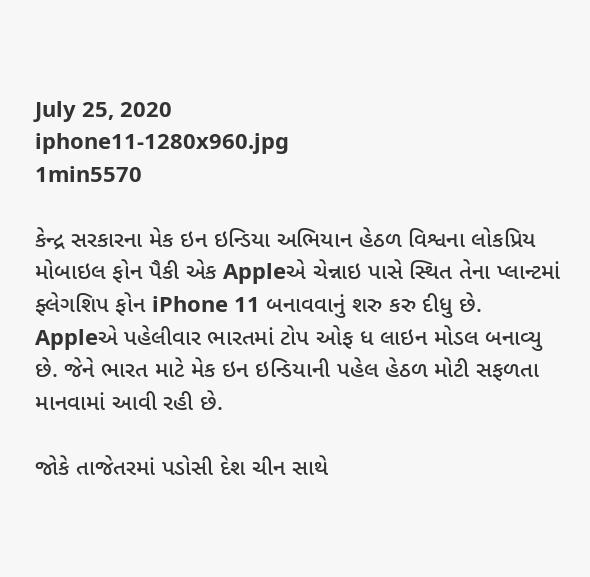July 25, 2020
iphone11-1280x960.jpg
1min5570

કેન્દ્ર સરકારના મેક ઇન ઇન્ડિયા અભિયાન હેઠળ વિશ્વના લોકપ્રિય મોબાઇલ ફોન પૈકી એક Appleએ ચેન્નાઇ પાસે સ્થિત તેના પ્લાન્ટમાં ફ્લેગશિપ ફોન iPhone 11 બનાવવાનું શરુ કરુ દીધુ છે. Appleએ પહેલીવાર ભારતમાં ટોપ ઓફ ધ લાઇન મોડલ બનાવ્યુ છે. જેને ભારત માટે મેક ઇન ઇન્ડિયાની પહેલ હેઠળ મોટી સફળતા માનવામાં આવી રહી છે.

જોકે તાજેતરમાં પડોસી દેશ ચીન સાથે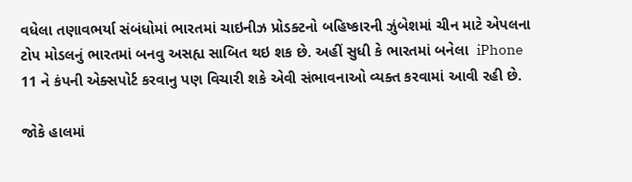વધેલા તણાવભર્યા સંબંધોમાં ભારતમાં ચાઇનીઝ પ્રોડક્ટનો બહિષ્કારની ઝુંબેશમાં ચીન માટે એપલના ટોપ મોડલનું ભારતમાં બનવુ અસહ્ય સાબિત થઇ શક છે. અહીં સુધી કે ભારતમાં બનેલા  iPhone 11 ને કંપની એક્સપોર્ટ કરવાનુ પણ વિચારી શકે એવી સંભાવનાઓ વ્યક્ત કરવામાં આવી રહી છે.

જોકે હાલમાં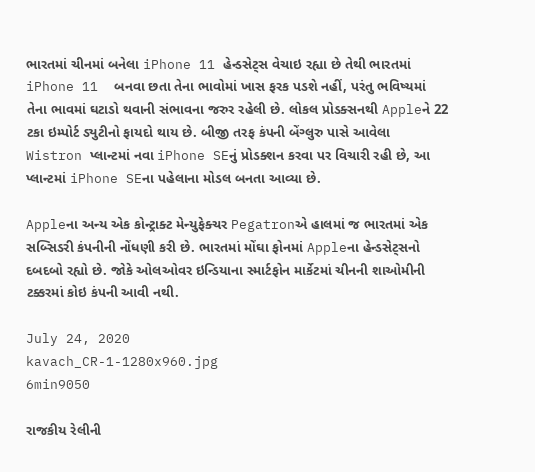ભારતમાં ચીનમાં બનેલા iPhone 11 હેન્ડસેટ્સ વેચાઇ રહ્યા છે તેથી ભારતમાં iPhone 11  બનવા છતા તેના ભાવોમાં ખાસ ફરક પડશે નહીં, પરંતુ ભવિષ્યમાં તેના ભાવમાં ઘટાડો થવાની સંભાવના જરુર રહેલી છે. લોકલ પ્રોડક્સનથી Appleને 22 ટકા ઇમ્પોર્ટ ડ્યુટીનો ફાયદો થાય છે. બીજી તરફ કંપની બેંગ્લુરુ પાસે આવેલા Wistron પ્લાન્ટમાં નવા iPhone SEનું પ્રોડક્શન કરવા પર વિચારી રહી છે, આ પ્લાન્ટમાં iPhone SEના પહેલાના મોડલ બનતા આવ્યા છે.

Appleના અન્ય એક કોન્ટ્રાક્ટ મેન્યુફેક્ચર Pegatronએ હાલમાં જ ભારતમાં એક સબ્સિડરી કંપનીની નોંધણી કરી છે. ભારતમાં મોંઘા ફોનમાં Appleના હેન્ડસેટ્સનો દબદબો રહ્યો છે. જોકે ઓલઓવર ઇન્ડિયાના સ્માર્ટફોન માર્કેટમાં ચીનની શાઓમીની ટક્કરમાં કોઇ કંપની આવી નથી.

July 24, 2020
kavach_CR-1-1280x960.jpg
6min9050

રાજકીય રેલીની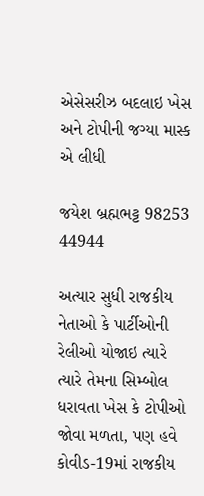એસેસરીઝ બદલાઇ ખેસ અને ટોપીની જગ્યા માસ્ક એ લીધી

જયેશ બ્રહ્મભટ્ટ 98253 44944

અત્યાર સુધી રાજકીય નેતાઓ કે પાર્ટીઓની રેલીઓ યોજાઇ ત્યારે ત્યારે તેમના સિમ્બોલ ધરાવતા ખેસ કે ટોપીઓ જોવા મળતા, પણ હવે કોવીડ-19માં રાજકીય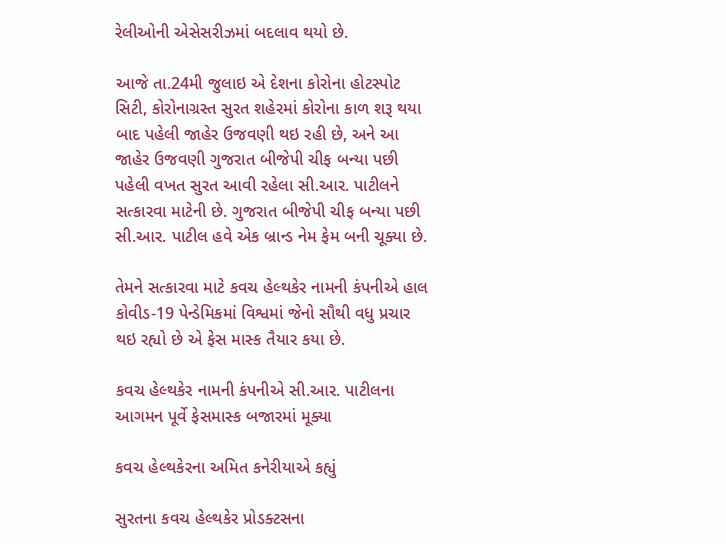રેલીઓની એસેસરીઝમાં બદલાવ થયો છે.

આજે તા.24મી જુલાઇ એ દેશના કોરોના હોટસ્પોટ સિટી, કોરોનાગ્રસ્ત સુરત શહેરમાં કોરોના કાળ શરૂ થયા બાદ પહેલી જાહેર ઉજવણી થઇ રહી છે, અને આ જાહેર ઉજવણી ગુજરાત બીજેપી ચીફ બન્યા પછી પહેલી વખત સુરત આવી રહેલા સી.આર. પાટીલને સત્કારવા માટેની છે. ગુજરાત બીજેપી ચીફ બન્યા પછી સી.આર. પાટીલ હવે એક બ્રાન્ડ નેમ ફેમ બની ચૂક્યા છે.

તેમને સત્કારવા માટે કવચ હેલ્થકેર નામની કંપનીએ હાલ કોવીડ-19 પેન્ડેમિકમાં વિશ્વમાં જેનો સૌથી વધુ પ્રચાર થઇ રહ્યો છે એ ફેસ માસ્ક તૈયાર કયા છે.

કવચ હેલ્થકેર નામની કંપનીએ સી.આર. પાટીલના આગમન પૂર્વે ફેસમાસ્ક બજારમાં મૂક્યા

કવચ હેલ્થકેરના અમિત કનેરીયાએ કહ્યું

સુરતના કવચ હેલ્થકેર પ્રોડક્ટસના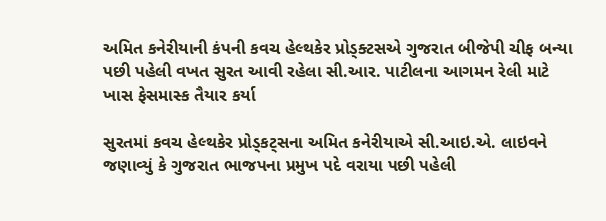અમિત કનેરીયાની કંપની કવચ હેલ્થકેર પ્રોડ્ક્ટસએ ગુજરાત બીજેપી ચીફ બન્યા પછી પહેલી વખત સુરત આવી રહેલા સી.આર. પાટીલના આગમન રેલી માટે ખાસ ફેસમાસ્ક તૈયાર કર્યા

સુરતમાં કવચ હેલ્થકેર પ્રોડ્કટ્સના અમિત કનેરીયાએ સી.આઇ.એ. લાઇવને જણાવ્યું કે ગુજરાત ભાજપના પ્રમુખ પદે વરાયા પછી પહેલી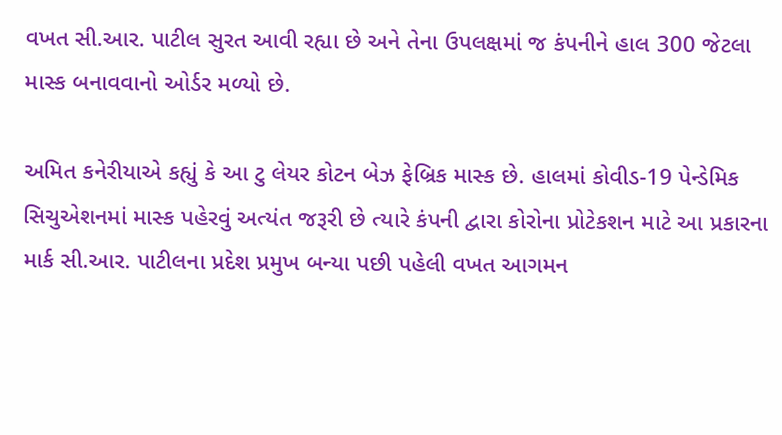વખત સી.આર. પાટીલ સુરત આવી રહ્યા છે અને તેના ઉપલક્ષમાં જ કંપનીને હાલ 300 જેટલા માસ્ક બનાવવાનો ઓર્ડર મળ્યો છે.

અમિત કનેરીયાએ કહ્યું કે આ ટુ લેયર કોટન બેઝ ફેબ્રિક માસ્ક છે. હાલમાં કોવીડ-19 પેન્ડેમિક સિચુએશનમાં માસ્ક પહેરવું અત્યંત જરૂરી છે ત્યારે કંપની દ્વારા કોરોના પ્રોટેકશન માટે આ પ્રકારના માર્ક સી.આર. પાટીલના પ્રદેશ પ્રમુખ બન્યા પછી પહેલી વખત આગમન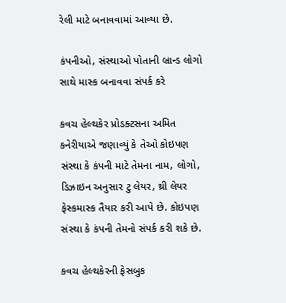રેલી માટે બનાવવામાં આવ્યા છે.

કંપનીઓ, સંસ્થાઓ પોતાની બ્રાન્ડ લોગો સાથે માસ્ક બનાવવા સંપર્ક કરે

કવચ હેલ્થકેર પ્રોડક્ટસના અમિત કનેરીયાએ જણાવ્યું કે તેઓ કોઇપણ સંસ્થા કે કંપની માટે તેમના નામ, લોગો, ડિઝાઇન અનુસાર ટુ લેયર, થ્રી લેયર ફેસ્કમાસ્ક તૈયાર કરી આપે છે. કોઇપણ સંસ્થા કે કંપની તેમનો સંપર્ક કરી શકે છે.

કવચ હેલ્થકેરની ફેસબુક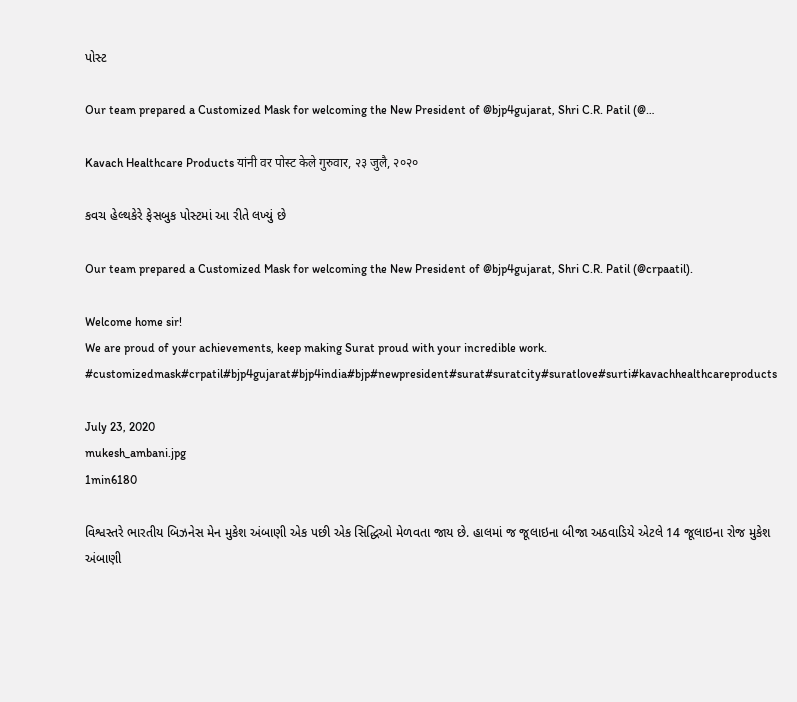પોસ્ટ

Our team prepared a Customized Mask for welcoming the New President of @bjp4gujarat, Shri C.R. Patil (@…

Kavach Healthcare Products यांनी वर पोस्ट केले गुरुवार, २३ जुलै, २०२०

કવચ હેલ્થકેરે ફેસબુક પોસ્ટમાં આ રીતે લખ્યું છે

Our team prepared a Customized Mask for welcoming the New President of @bjp4gujarat, Shri C.R. Patil (@crpaatil).

Welcome home sir!
We are proud of your achievements, keep making Surat proud with your incredible work.
#customizedmask#crpatil#bjp4gujarat#bjp4india#bjp#newpresident#surat#suratcity#suratlove#surti#kavachhealthcareproducts

July 23, 2020
mukesh_ambani.jpg
1min6180

વિશ્વસ્તરે ભારતીય બિઝનેસ મેન મુકેશ અંબાણી એક પછી એક સિદ્ધિઓ મેળવતા જાય છે. હાલમાં જ જૂલાઇના બીજા અઠવાડિયે એટલે 14 જૂલાઇના રોજ મુકેશ અંબાણી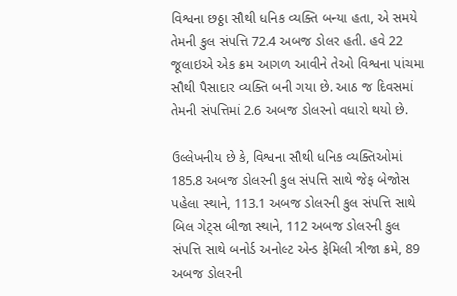વિશ્વના છઠ્ઠા સૌથી ધનિક વ્યક્તિ બન્યા હતા, એ સમયે તેમની કુલ સંપત્તિ 72.4 અબજ ડોલર હતી. હવે 22 જૂલાઇએ એક ક્રમ આગળ આવીને તેઓ વિશ્વના પાંચમા સૌથી પૈસાદાર વ્યક્તિ બની ગયા છે. આઠ જ દિવસમાં તેમની સંપત્તિમાં 2.6 અબજ ડોલરનો વધારો થયો છે.

ઉલ્લેખનીય છે કે, વિશ્વના સૌથી ધનિક વ્યક્તિઓમાં 185.8 અબજ ડોલરની કુલ સંપત્તિ સાથે જેફ બેજોસ પહેલા સ્થાને, 113.1 અબજ ડોલરની કુલ સંપત્તિ સાથે બિલ ગેટ્સ બીજા સ્થાને, 112 અબજ ડોલરની કુલ સંપત્તિ સાથે બનોર્ડ અનોલ્ટ એન્ડ ફેમિલી ત્રીજા ક્રમે, 89 અબજ ડોલરની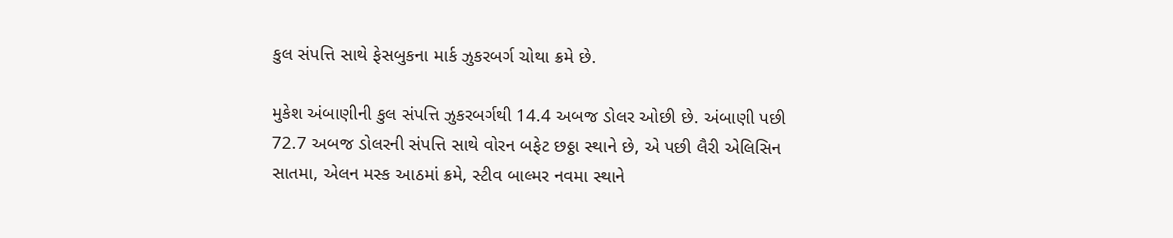કુલ સંપત્તિ સાથે ફેસબુકના માર્ક ઝુકરબર્ગ ચોથા ક્રમે છે.

મુકેશ અંબાણીની કુલ સંપત્તિ ઝુકરબર્ગથી 14.4 અબજ ડોલર ઓછી છે. અંબાણી પછી 72.7 અબજ ડોલરની સંપત્તિ સાથે વોરન બફેટ છઠ્ઠા સ્થાને છે, એ પછી લૈરી એલિસિન સાતમા, એલન મસ્ક આઠમાં ક્રમે, સ્ટીવ બાલ્મર નવમા સ્થાને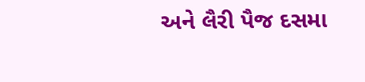અને લૈરી પૈજ દસમા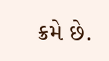ક્રમે છે.